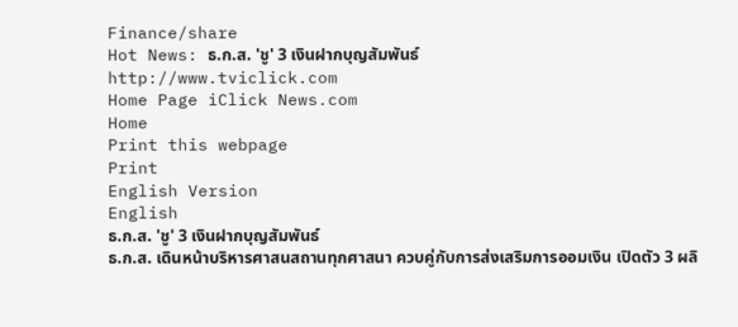Finance/share
Hot News: ธ.ก.ส. 'ชู' 3 เงินฝากบุญสัมพันธ์
http://www.tviclick.com
Home Page iClick News.com
Home
Print this webpage
Print
English Version
English
ธ.ก.ส. 'ชู' 3 เงินฝากบุญสัมพันธ์
ธ.ก.ส. เดินหน้าบริหารศาสนสถานทุกศาสนา ควบคู่กับการส่งเสริมการออมเงิน เปิดตัว 3 ผลิ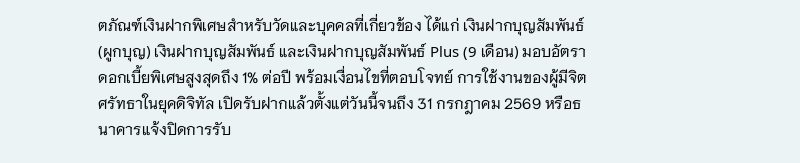ตภัณฑ์เงินฝากพิเศษสำหรับวัดและบุคคลที่เกี่ยวข้อง ได้แก่ เงินฝากบุญสัมพันธ์ (ผูกบุญ) เงินฝากบุญสัมพันธ์ และเงินฝากบุญสัมพันธ์ Plus (9 เดือน) มอบอัตราดอกเบี้ยพิเศษสูงสุดถึง 1% ต่อปี พร้อมเงื่อนไขที่ตอบโจทย์ การใช้งานของผู้มีจิตศรัทธาในยุคดิจิทัล เปิดรับฝากแล้วตั้งแต่วันนี้จนถึง 31 กรกฎาคม 2569 หรือธนาคารแจ้งปิดการรับ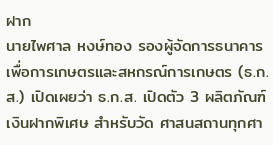ฝาก
นายไพศาล หงษ์ทอง รองผู้จัดการธนาคารเพื่อการเกษตรและสหกรณ์การเกษตร (ธ.ก.ส.) เปิดเผยว่า ธ.ก.ส. เปิดตัว 3 ผลิตภัณฑ์เงินฝากพิเศษ สำหรับวัด ศาสนสถานทุกศา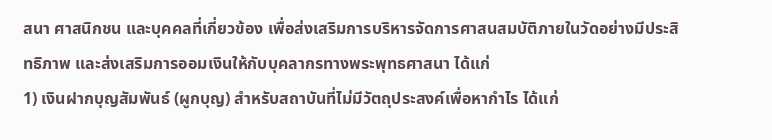สนา ศาสนิกชน และบุคคลที่เกี่ยวข้อง เพื่อส่งเสริมการบริหารจัดการศาสนสมบัติภายในวัดอย่างมีประสิทธิภาพ และส่งเสริมการออมเงินให้กับบุคลากรทางพระพุทธศาสนา ได้แก่
1) เงินฝากบุญสัมพันธ์ (ผูกบุญ) สำหรับสถาบันที่ไม่มีวัตถุประสงค์เพื่อหากำไร ได้แก่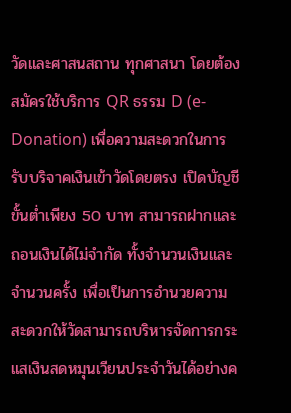วัดและศาสนสถาน ทุกศาสนา โดยต้องสมัครใช้บริการ QR ธรรม D (e-Donation) เพื่อความสะดวกในการรับบริจาคเงินเข้าวัดโดยตรง เปิดบัญชีขั้นต่ำเพียง 50 บาท สามารถฝากและถอนเงินได้ไม่จำกัด ทั้งจำนวนเงินและจำนวนครั้ง เพื่อเป็นการอำนวยความสะดวกให้วัดสามารถบริหารจัดการกระแสเงินสดหมุนเวียนประจำวันได้อย่างค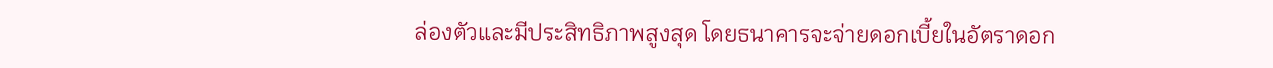ล่องตัวและมีประสิทธิภาพสูงสุด โดยธนาคารจะจ่ายดอกเบี้ยในอัตราดอก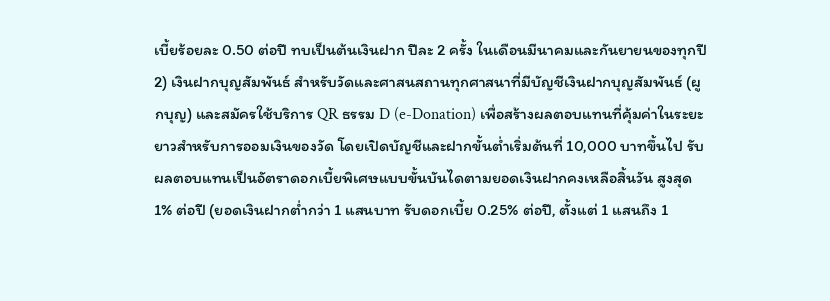เบี้ยร้อยละ 0.50 ต่อปี ทบเป็นต้นเงินฝาก ปีละ 2 ครั้ง ในเดือนมีนาคมและกันยายนของทุกปี
2) เงินฝากบุญสัมพันธ์ สำหรับวัดและศาสนสถานทุกศาสนาที่มีบัญชีเงินฝากบุญสัมพันธ์ (ผูกบุญ) และสมัครใช้บริการ QR ธรรม D (e-Donation) เพื่อสร้างผลตอบแทนที่คุ้มค่าในระยะยาวสำหรับการออมเงินของวัด โดยเปิดบัญชีและฝากขั้นต่ำเริ่มต้นที่ 10,000 บาทขึ้นไป รับผลตอบแทนเป็นอัตราดอกเบี้ยพิเศษแบบขั้นบันไดตามยอดเงินฝากคงเหลือสิ้นวัน สูงสุด 1% ต่อปี (ยอดเงินฝากต่ำกว่า 1 แสนบาท รับดอกเบี้ย 0.25% ต่อปี, ตั้งแต่ 1 แสนถึง 1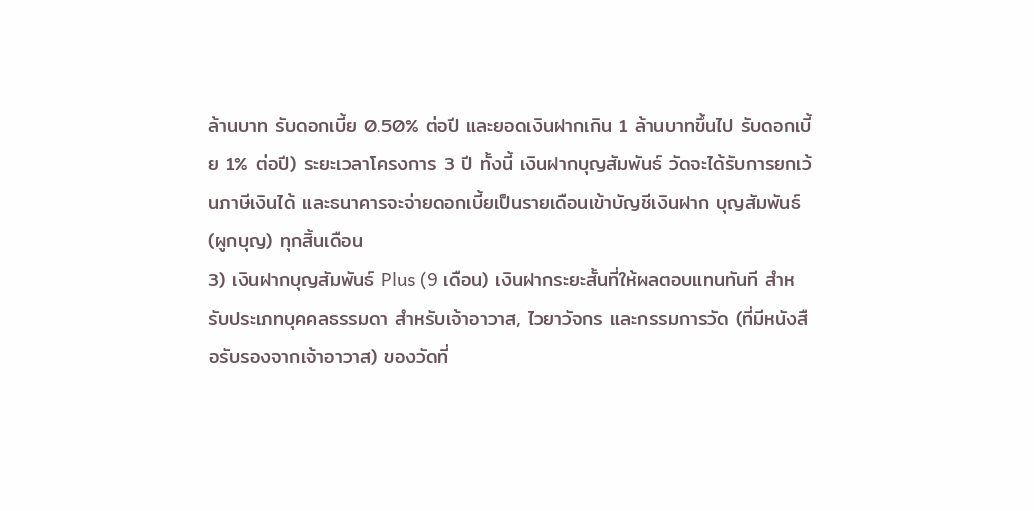ล้านบาท รับดอกเบี้ย 0.50% ต่อปี และยอดเงินฝากเกิน 1 ล้านบาทขึ้นไป รับดอกเบี้ย 1% ต่อปี) ระยะเวลาโครงการ 3 ปี ทั้งนี้ เงินฝากบุญสัมพันธ์ วัดจะได้รับการยกเว้นภาษีเงินได้ และธนาคารจะจ่ายดอกเบี้ยเป็นรายเดือนเข้าบัญชีเงินฝาก บุญสัมพันธ์ (ผูกบุญ) ทุกสิ้นเดือน
3) เงินฝากบุญสัมพันธ์ Plus (9 เดือน) เงินฝากระยะสั้นที่ให้ผลตอบแทนทันที สำหรับประเภทบุคคลธรรมดา สำหรับเจ้าอาวาส, ไวยาวัจกร และกรรมการวัด (ที่มีหนังสือรับรองจากเจ้าอาวาส) ของวัดที่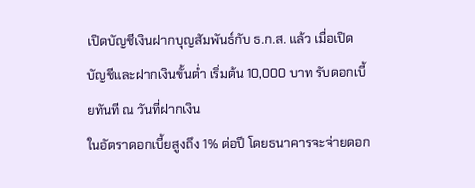เปิดบัญชีเงินฝากบุญสัมพันธ์กับ ธ.ก.ส. แล้ว เมื่อเปิดบัญชีและฝากเงินขั้นต่ำ เริ่มต้น 10,000 บาท รับดอกเบี้ยทันที ณ วันที่ฝากเงิน
ในอัตราดอกเบี้ยสูงถึง 1% ต่อปี โดยธนาคารจะจ่ายดอก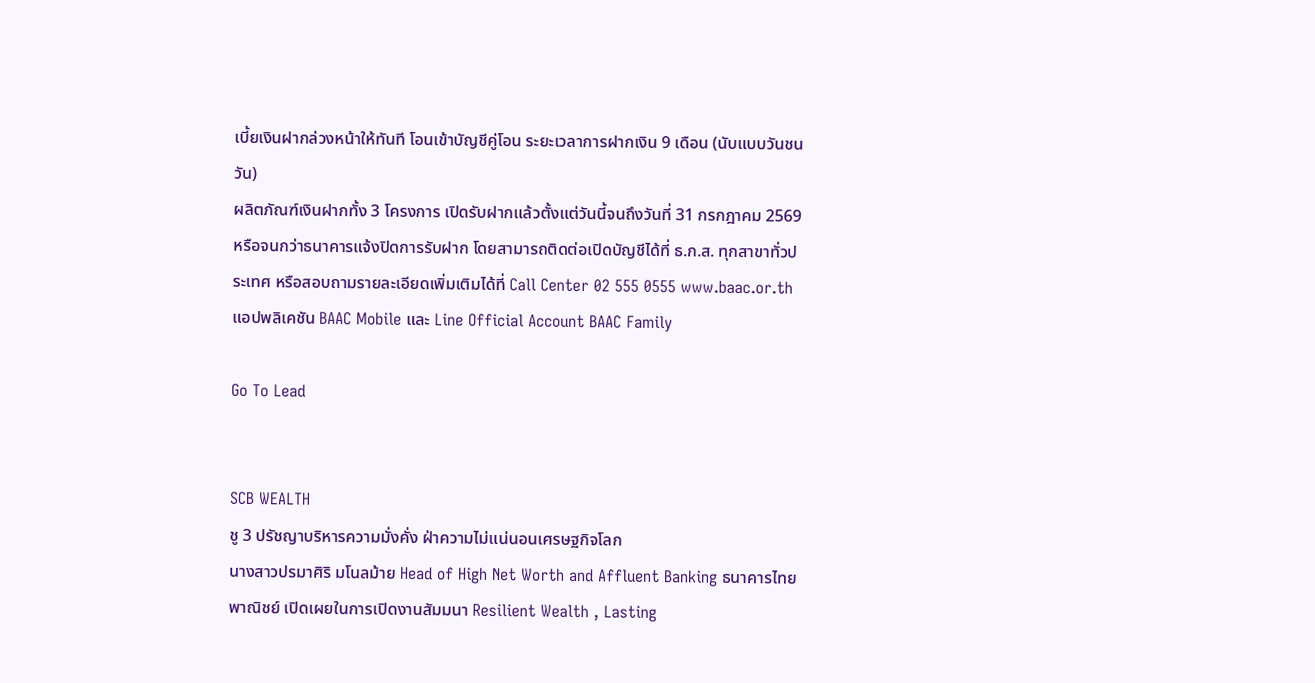เบี้ยเงินฝากล่วงหน้าให้ทันที โอนเข้าบัญชีคู่โอน ระยะเวลาการฝากเงิน 9 เดือน (นับแบบวันชนวัน)
ผลิตภัณฑ์เงินฝากทั้ง 3 โครงการ เปิดรับฝากแล้วตั้งแต่วันนี้จนถึงวันที่ 31 กรกฎาคม 2569 หรือจนกว่าธนาคารแจ้งปิดการรับฝาก โดยสามารถติดต่อเปิดบัญชีได้ที่ ธ.ก.ส. ทุกสาขาทั่วประเทศ หรือสอบถามรายละเอียดเพิ่มเติมได้ที่ Call Center 02 555 0555 www.baac.or.th แอปพลิเคชัน BAAC Mobile และ Line Official Account BAAC Family

Go To Lead


SCB WEALTH
ชู 3 ปรัชญาบริหารความมั่งคั่ง ฝ่าความไม่แน่นอนเศรษฐกิจโลก
นางสาวปรมาศิริ มโนลม้าย Head of High Net Worth and Affluent Banking ธนาคารไทยพาณิชย์ เปิดเผยในการเปิดงานสัมมนา Resilient Wealth , Lasting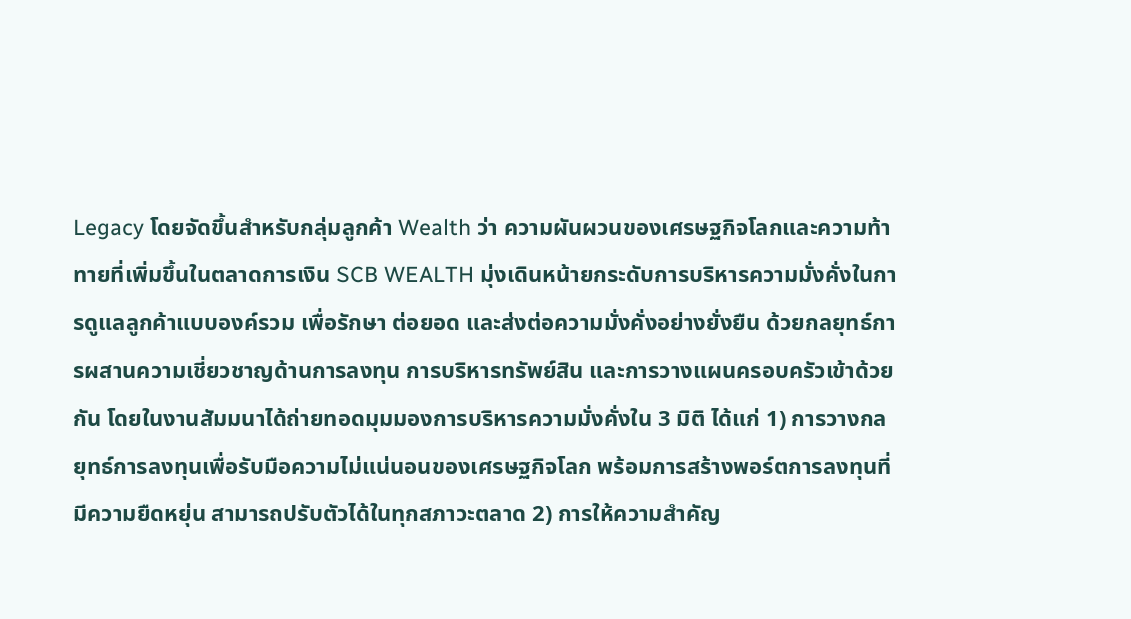Legacy โดยจัดขึ้นสำหรับกลุ่มลูกค้า Wealth ว่า ความผันผวนของเศรษฐกิจโลกและความท้าทายที่เพิ่มขึ้นในตลาดการเงิน SCB WEALTH มุ่งเดินหน้ายกระดับการบริหารความมั่งคั่งในการดูแลลูกค้าแบบองค์รวม เพื่อรักษา ต่อยอด และส่งต่อความมั่งคั่งอย่างยั่งยืน ด้วยกลยุทธ์การผสานความเชี่ยวชาญด้านการลงทุน การบริหารทรัพย์สิน และการวางแผนครอบครัวเข้าด้วยกัน โดยในงานสัมมนาได้ถ่ายทอดมุมมองการบริหารความมั่งคั่งใน 3 มิติ ได้แก่ 1) การวางกลยุทธ์การลงทุนเพื่อรับมือความไม่แน่นอนของเศรษฐกิจโลก พร้อมการสร้างพอร์ตการลงทุนที่มีความยืดหยุ่น สามารถปรับตัวได้ในทุกสภาวะตลาด 2) การให้ความสำคัญ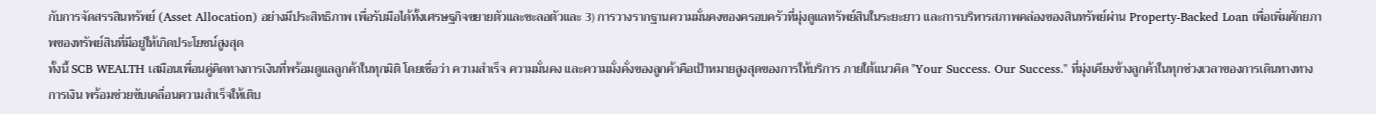กับการจัดสรรสินทรัพย์ (Asset Allocation) อย่างมีประสิทธิภาพ เพื่อรับมือได้ทั้งเศรษฐกิจขยายตัวและชะลอตัวและ 3) การวางรากฐานความมั่นคงของครอบครัวที่มุ่งดูแลทรัพย์สินในระยะยาว และการบริหารสภาพคล่องของสินทรัพย์ผ่าน Property-Backed Loan เพื่อเพิ่มศักยภาพของทรัพย์สินที่มีอยู่ให้เกิดประโยชน์สูงสุด
ทั้งนี้ SCB WEALTH เสมือนเพื่อนคู่คิดทางการเงินที่พร้อมดูแลลูกค้าในทุกมิติ โดยเชื่อว่า ความสำเร็จ ความมั่นคง และความมั่งคั่งของลูกค้าคือเป้าหมายสูงสุดของการให้บริการ ภายใต้แนวคิด "Your Success. Our Success." ที่มุ่งเคียงข้างลูกค้าในทุกช่วงเวลาของการเดินทางทางการเงิน พร้อมช่วยขับเคลื่อนความสำเร็จให้เติบ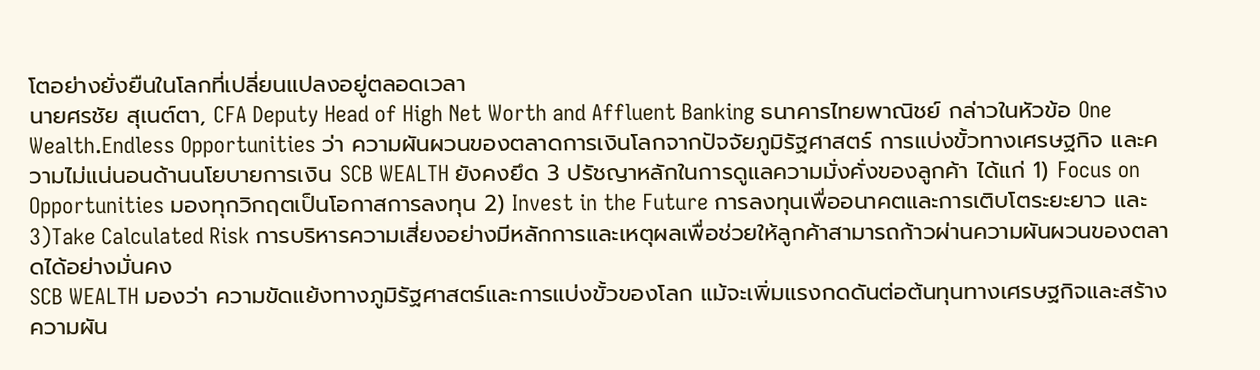โตอย่างยั่งยืนในโลกที่เปลี่ยนแปลงอยู่ตลอดเวลา
นายศรชัย สุเนต์ตา, CFA Deputy Head of High Net Worth and Affluent Banking ธนาคารไทยพาณิชย์ กล่าวในหัวข้อ One Wealth.Endless Opportunities ว่า ความผันผวนของตลาดการเงินโลกจากปัจจัยภูมิรัฐศาสตร์ การแบ่งขั้วทางเศรษฐกิจ และความไม่แน่นอนด้านนโยบายการเงิน SCB WEALTH ยังคงยึด 3 ปรัชญาหลักในการดูแลความมั่งคั่งของลูกค้า ได้แก่ 1) Focus on Opportunities มองทุกวิกฤตเป็นโอกาสการลงทุน 2) Invest in the Future การลงทุนเพื่ออนาคตและการเติบโตระยะยาว และ 3)Take Calculated Risk การบริหารความเสี่ยงอย่างมีหลักการและเหตุผลเพื่อช่วยให้ลูกค้าสามารถก้าวผ่านความผันผวนของตลาดได้อย่างมั่นคง
SCB WEALTH มองว่า ความขัดแย้งทางภูมิรัฐศาสตร์และการแบ่งขั้วของโลก แม้จะเพิ่มแรงกดดันต่อต้นทุนทางเศรษฐกิจและสร้างความผัน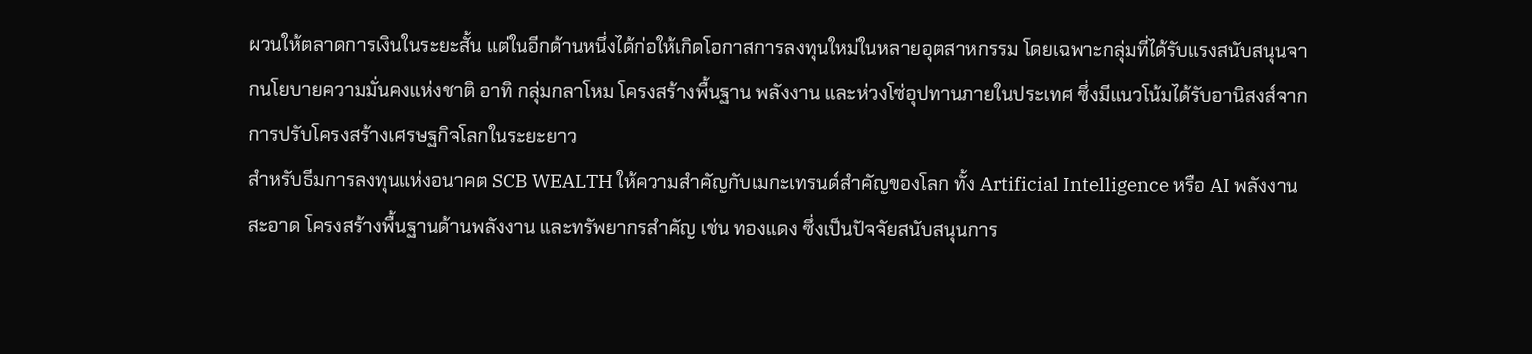ผวนให้ตลาดการเงินในระยะสั้น แต่ในอีกด้านหนึ่งได้ก่อให้เกิดโอกาสการลงทุนใหม่ในหลายอุตสาหกรรม โดยเฉพาะกลุ่มที่ได้รับแรงสนับสนุนจากนโยบายความมั่นคงแห่งชาติ อาทิ กลุ่มกลาโหม โครงสร้างพื้นฐาน พลังงาน และห่วงโซ่อุปทานภายในประเทศ ซึ่งมีแนวโน้มได้รับอานิสงส์จากการปรับโครงสร้างเศรษฐกิจโลกในระยะยาว
สำหรับธีมการลงทุนแห่งอนาคต SCB WEALTH ให้ความสำคัญกับเมกะเทรนด์สำคัญของโลก ทั้ง Artificial Intelligence หรือ AI พลังงานสะอาด โครงสร้างพื้นฐานด้านพลังงาน และทรัพยากรสำคัญ เช่น ทองแดง ซึ่งเป็นปัจจัยสนับสนุนการ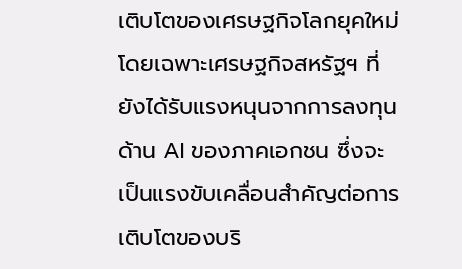เติบโตของเศรษฐกิจโลกยุคใหม่ โดยเฉพาะเศรษฐกิจสหรัฐฯ ที่ยังได้รับแรงหนุนจากการลงทุนด้าน AI ของภาคเอกชน ซึ่งจะเป็นแรงขับเคลื่อนสำคัญต่อการเติบโตของบริ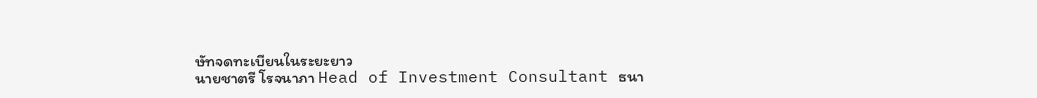ษัทจดทะเบียนในระยะยาว
นายชาตรี โรจนาภา Head of Investment Consultant ธนา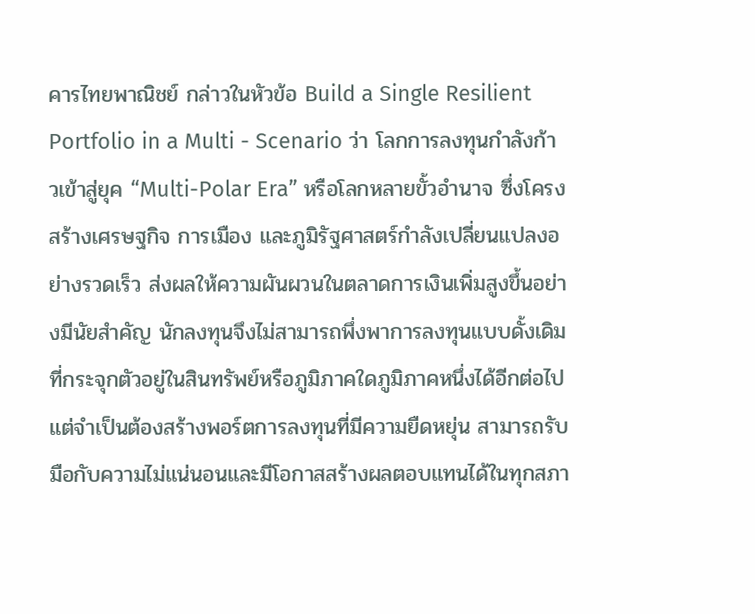คารไทยพาณิชย์ กล่าวในหัวข้อ Build a Single Resilient Portfolio in a Multi - Scenario ว่า โลกการลงทุนกำลังก้าวเข้าสู่ยุค “Multi-Polar Era” หรือโลกหลายขั้วอำนาจ ซึ่งโครงสร้างเศรษฐกิจ การเมือง และภูมิรัฐศาสตร์กำลังเปลี่ยนแปลงอย่างรวดเร็ว ส่งผลให้ความผันผวนในตลาดการเงินเพิ่มสูงขึ้นอย่างมีนัยสำคัญ นักลงทุนจึงไม่สามารถพึ่งพาการลงทุนแบบดั้งเดิมที่กระจุกตัวอยู่ในสินทรัพย์หรือภูมิภาคใดภูมิภาคหนึ่งได้อีกต่อไป แต่จำเป็นต้องสร้างพอร์ตการลงทุนที่มีความยืดหยุ่น สามารถรับมือกับความไม่แน่นอนและมีโอกาสสร้างผลตอบแทนได้ในทุกสภา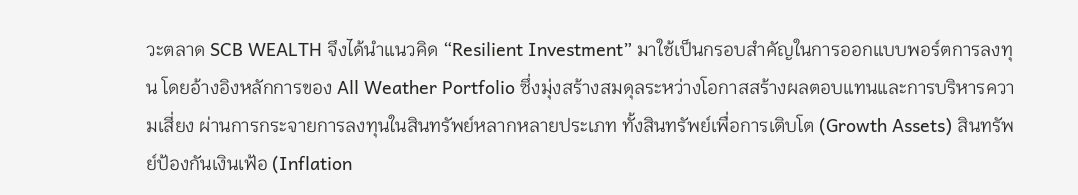วะตลาด SCB WEALTH จึงได้นำแนวคิด “Resilient Investment” มาใช้เป็นกรอบสำคัญในการออกแบบพอร์ตการลงทุน โดยอ้างอิงหลักการของ All Weather Portfolio ซึ่งมุ่งสร้างสมดุลระหว่างโอกาสสร้างผลตอบแทนและการบริหารความเสี่ยง ผ่านการกระจายการลงทุนในสินทรัพย์หลากหลายประเภท ทั้งสินทรัพย์เพื่อการเติบโต (Growth Assets) สินทรัพย์ป้องกันเงินเฟ้อ (Inflation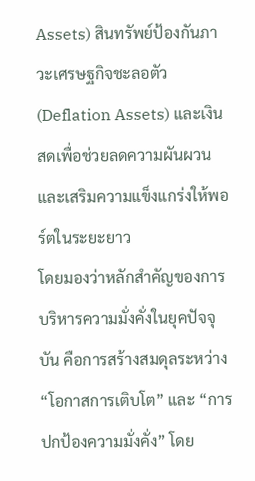Assets) สินทรัพย์ป้องกันภาวะเศรษฐกิจชะลอตัว (Deflation Assets) และเงินสดเพื่อช่วยลดความผันผวนและเสริมความแข็งแกร่งให้พอร์ตในระยะยาว
โดยมองว่าหลักสำคัญของการบริหารความมั่งคั่งในยุคปัจจุบัน คือการสร้างสมดุลระหว่าง “โอกาสการเติบโต” และ “การปกป้องความมั่งคั่ง” โดย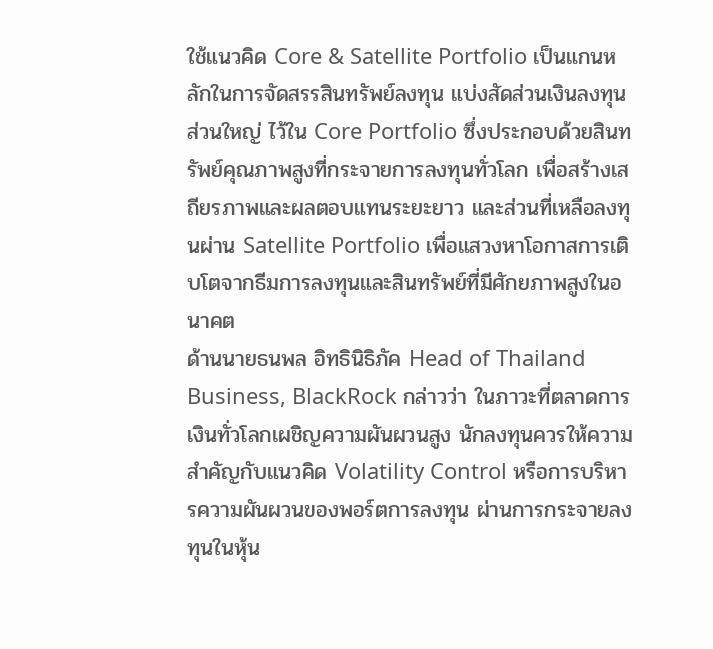ใช้แนวคิด Core & Satellite Portfolio เป็นแกนหลักในการจัดสรรสินทรัพย์ลงทุน แบ่งสัดส่วนเงินลงทุนส่วนใหญ่ ไว้ใน Core Portfolio ซึ่งประกอบด้วยสินทรัพย์คุณภาพสูงที่กระจายการลงทุนทั่วโลก เพื่อสร้างเสถียรภาพและผลตอบแทนระยะยาว และส่วนที่เหลือลงทุนผ่าน Satellite Portfolio เพื่อแสวงหาโอกาสการเติบโตจากธีมการลงทุนและสินทรัพย์ที่มีศักยภาพสูงในอนาคต
ด้านนายธนพล อิทธินิธิภัค Head of Thailand Business, BlackRock กล่าวว่า ในภาวะที่ตลาดการเงินทั่วโลกเผชิญความผันผวนสูง นักลงทุนควรให้ความสำคัญกับแนวคิด Volatility Control หรือการบริหารความผันผวนของพอร์ตการลงทุน ผ่านการกระจายลงทุนในหุ้น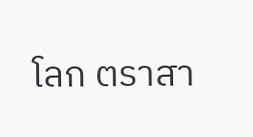โลก ตราสา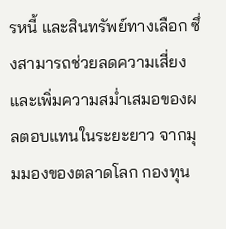รหนี้ และสินทรัพย์ทางเลือก ซึ่งสามารถช่วยลดความเสี่ยงและเพิ่มความสม่ำเสมอของผลตอบแทนในระยะยาว จากมุมมองของตลาดโลก กองทุน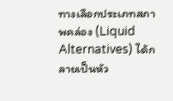ทางเลือกประเภทสภาพคล่อง (Liquid Alternatives) ได้กลายเป็นหัว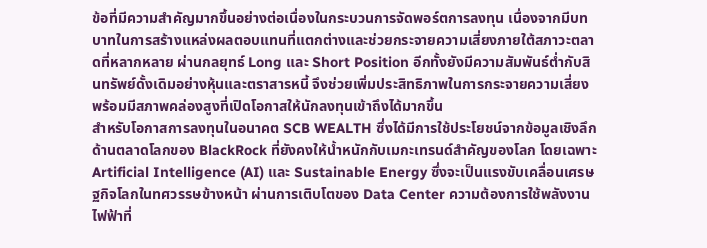ข้อที่มีความสำคัญมากขึ้นอย่างต่อเนื่องในกระบวนการจัดพอร์ตการลงทุน เนื่องจากมีบทบาทในการสร้างแหล่งผลตอบแทนที่แตกต่างและช่วยกระจายความเสี่ยงภายใต้สภาวะตลาดที่หลากหลาย ผ่านกลยุทธ์ Long และ Short Position อีกทั้งยังมีความสัมพันธ์ต่ำกับสินทรัพย์ดั้งเดิมอย่างหุ้นและตราสารหนี้ จึงช่วยเพิ่มประสิทธิภาพในการกระจายความเสี่ยง พร้อมมีสภาพคล่องสูงที่เปิดโอกาสให้นักลงทุนเข้าถึงได้มากขึ้น
สำหรับโอกาสการลงทุนในอนาคต SCB WEALTH ซึ่งได้มีการใช้ประโยชน์จากข้อมูลเชิงลึกด้านตลาดโลกของ BlackRock ที่ยังคงให้น้ำหนักกับเมกะเทรนด์สำคัญของโลก โดยเฉพาะ Artificial Intelligence (AI) และ Sustainable Energy ซึ่งจะเป็นแรงขับเคลื่อนเศรษฐกิจโลกในทศวรรษข้างหน้า ผ่านการเติบโตของ Data Center ความต้องการใช้พลังงานไฟฟ้าที่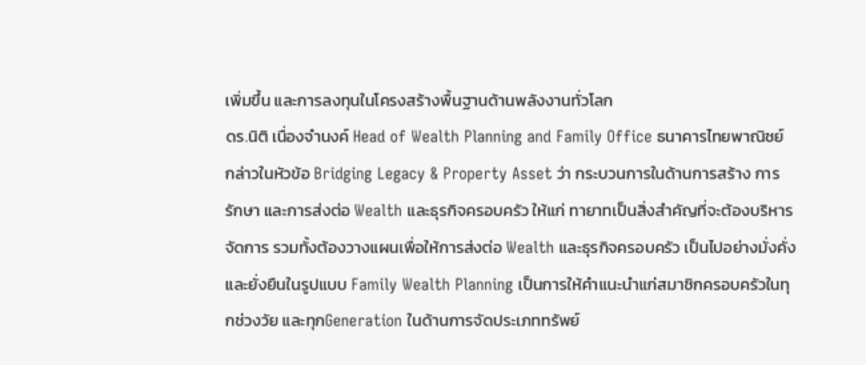เพิ่มขึ้น และการลงทุนในโครงสร้างพื้นฐานด้านพลังงานทั่วโลก
ดร.นิติ เนื่องจำนงค์ Head of Wealth Planning and Family Office ธนาคารไทยพาณิชย์ กล่าวในหัวข้อ Bridging Legacy & Property Asset ว่า กระบวนการในด้านการสร้าง การรักษา และการส่งต่อ Wealth และธุรกิจครอบครัว ให้แก่ ทายาทเป็นสิ่งสำคัญที่จะต้องบริหารจัดการ รวมทั้งต้องวางแผนเพื่อให้การส่งต่อ Wealth และธุรกิจครอบครัว เป็นไปอย่างมั่งคั่งและยั่งยืนในรูปแบบ Family Wealth Planning เป็นการให้คำแนะนำแก่สมาชิกครอบครัวในทุกช่วงวัย และทุกGeneration ในด้านการจัดประเภททรัพย์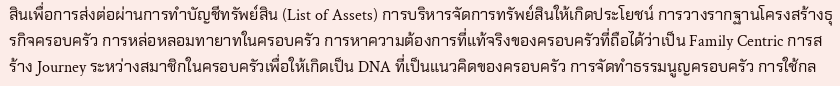สินเพื่อการส่งต่อผ่านการทำบัญชีทรัพย์สิน (List of Assets) การบริหารจัดการทรัพย์สินให้เกิดประโยชน์ การวางรากฐานโครงสร้างธุรกิจครอบครัว การหล่อหลอมทายาทในครอบครัว การหาความต้องการที่แท้จริงของครอบครัวที่ถือได้ว่าเป็น Family Centric การสร้าง Journey ระหว่างสมาชิกในครอบครัวเพื่อให้เกิดเป็น DNA ที่เป็นแนวคิดของครอบครัว การจัดทำธรรมนูญครอบครัว การใช้กล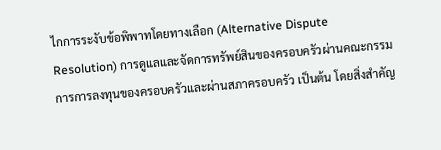ไกการระงับข้อพิพาทโดยทางเลือก (Alternative Dispute Resolution) การดูแลและจัดการทรัพย์สินของครอบครัวผ่านคณะกรรมการการลงทุนของครอบครัวและผ่านสภาครอบครัว เป็นต้น โดยสิ่งสำคัญ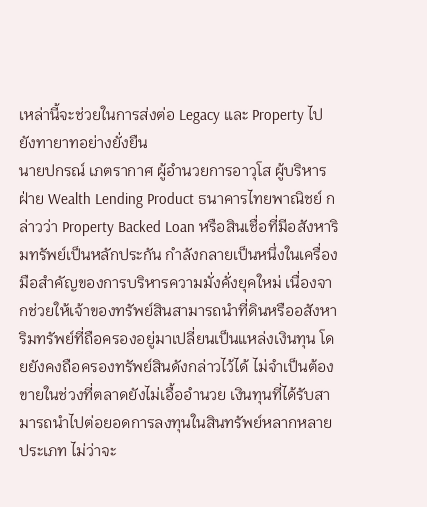เหล่านี้จะช่วยในการส่งต่อ Legacy และ Property ไปยังทายาทอย่างยั่งยืน
นายปกรณ์ เภตรากาศ ผู้อำนวยการอาวุโส ผู้บริหารฝ่าย Wealth Lending Product ธนาคารไทยพาณิชย์ กล่าวว่า Property Backed Loan หรือสินเชื่อที่มีอสังหาริมทรัพย์เป็นหลักประกัน กำลังกลายเป็นหนึ่งในเครื่องมือสำคัญของการบริหารความมั่งคั่งยุคใหม่ เนื่องจากช่วยให้เจ้าของทรัพย์สินสามารถนำที่ดินหรืออสังหาริมทรัพย์ที่ถือครองอยู่มาเปลี่ยนเป็นแหล่งเงินทุน โดยยังคงถือครองทรัพย์สินดังกล่าวไว้ได้ ไม่จำเป็นต้องขายในช่วงที่ตลาดยังไม่เอื้ออำนวย เงินทุนที่ได้รับสามารถนำไปต่อยอดการลงทุนในสินทรัพย์หลากหลายประเภท ไม่ว่าจะ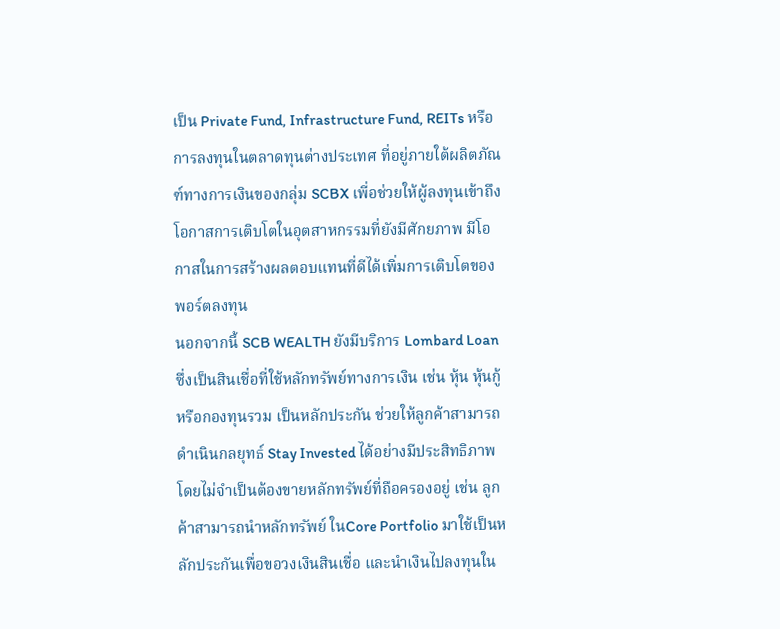เป็น Private Fund, Infrastructure Fund, REITs หรือการลงทุนในตลาดทุนต่างประเทศ ที่อยู่ภายใต้ผลิตภัณฑ์ทางการเงินของกลุ่ม SCBX เพี่อช่วยให้ผู้ลงทุนเข้าถึงโอกาสการเติบโตในอุตสาหกรรมที่ยังมีศักยภาพ มีโอกาสในการสร้างผลตอบแทนที่ดีได้เพิ่มการเติบโตของพอร์ตลงทุน
นอกจากนี้ SCB WEALTH ยังมีบริการ Lombard Loan ซึ่งเป็นสินเชื่อที่ใช้หลักทรัพย์ทางการเงิน เช่น หุ้น หุ้นกู้ หรือกองทุนรวม เป็นหลักประกัน ช่วยให้ลูกค้าสามารถดำเนินกลยุทธ์ Stay Invested ได้อย่างมีประสิทธิภาพ โดยไม่จำเป็นต้องขายหลักทรัพย์ที่ถือครองอยู่ เช่น ลูกค้าสามารถนำหลักทรัพย์ ในCore Portfolio มาใช้เป็นหลักประกันเพื่อขอวงเงินสินเชื่อ และนำเงินไปลงทุนใน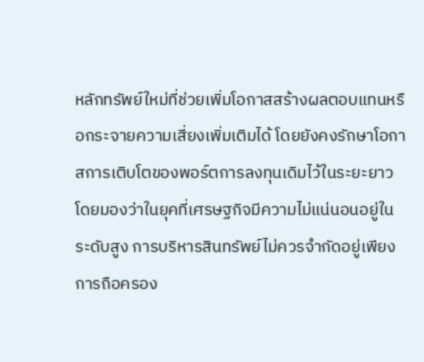หลักทรัพย์ใหม่ที่ช่วยเพิ่มโอกาสสร้างผลตอบแทนหรือกระจายความเสี่ยงเพิ่มเติมได้ โดยยังคงรักษาโอกาสการเติบโตของพอร์ตการลงทุนเดิมไว้ในระยะยาว โดยมองว่าในยุคที่เศรษฐกิจมีความไม่แน่นอนอยู่ในระดับสูง การบริหารสินทรัพย์ไม่ควรจำกัดอยู่เพียงการถือครอง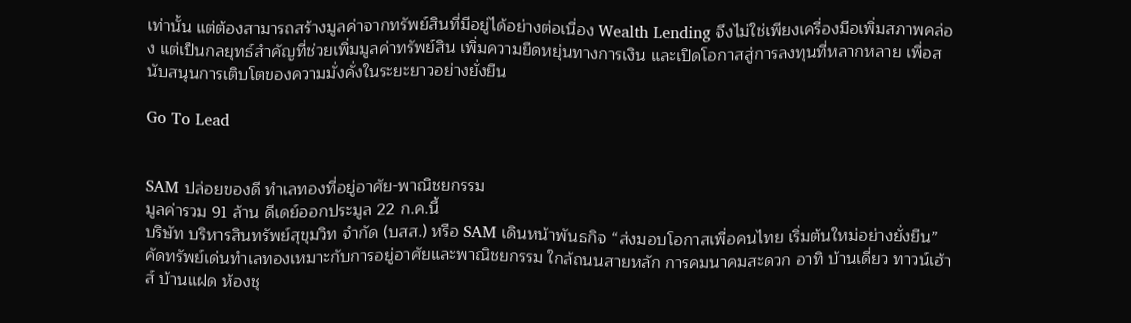เท่านั้น แต่ต้องสามารถสร้างมูลค่าจากทรัพย์สินที่มีอยู่ได้อย่างต่อเนื่อง Wealth Lending จึงไม่ใช่เพียงเครื่องมือเพิ่มสภาพคล่อง แต่เป็นกลยุทธ์สำคัญที่ช่วยเพิ่มมูลค่าทรัพย์สิน เพิ่มความยืดหยุ่นทางการเงิน และเปิดโอกาสสู่การลงทุนที่หลากหลาย เพื่อสนับสนุนการเติบโตของความมั่งคั่งในระยะยาวอย่างยั่งยืน

Go To Lead


SAM ปล่อยของดี ทำเลทองที่อยู่อาศัย-พาณิชยกรรม
มูลค่ารวม 91 ล้าน ดีเดย์ออกประมูล 22 ก.ค.นี้
บริษัท บริหารสินทรัพย์สุขุมวิท จำกัด (บสส.) หรือ SAM เดินหน้าพันธกิจ “ส่งมอบโอกาสเพื่อคนไทย เริ่มต้นใหม่อย่างยั่งยืน” คัดทรัพย์เด่นทำเลทองเหมาะกับการอยู่อาศัยและพาณิชยกรรม ใกล้ถนนสายหลัก การคมนาคมสะดวก อาทิ บ้านเดี่ยว ทาวน์เฮ้าส์ บ้านแฝด ห้องชุ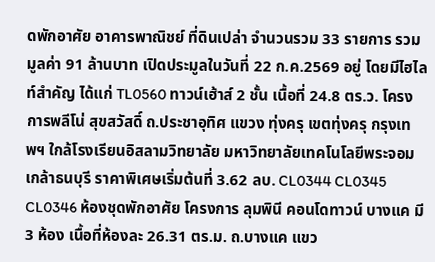ดพักอาศัย อาคารพาณิชย์ ที่ดินเปล่า จำนวนรวม 33 รายการ รวมมูลค่า 91 ล้านบาท เปิดประมูลในวันที่ 22 ก.ค.2569 อยู่ โดยมีไฮไลท์สำคัญ ได้แก่ TL0560 ทาวน์เฮ้าส์ 2 ชั้น เนื้อที่ 24.8 ตร.ว. โครงการพลีโน่ สุขสวัสดิ์ ถ.ประชาอุทิศ แขวง ทุ่งครุ เขตทุ่งครุ กรุงเทพฯ ใกล้โรงเรียนอิสลามวิทยาลัย มหาวิทยาลัยเทคโนโลยีพระจอมเกล้าธนบุรี ราคาพิเศษเริ่มต้นที่ 3.62 ลบ. CL0344 CL0345 CL0346 ห้องชุดพักอาศัย โครงการ ลุมพินี คอนโดทาวน์ บางแค มี 3 ห้อง เนื้อที่ห้องละ 26.31 ตร.ม. ถ.บางแค แขว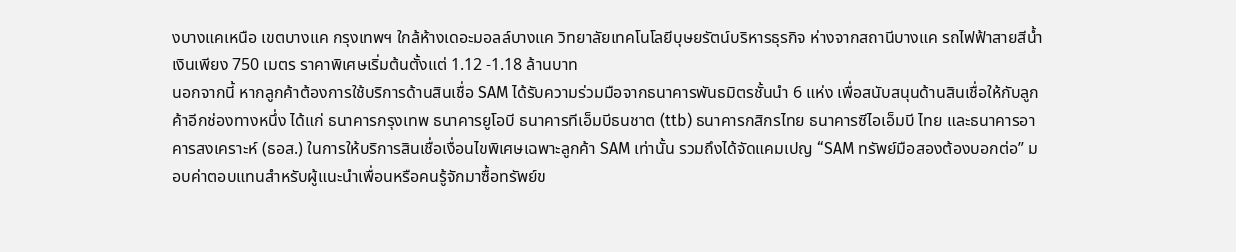งบางแคเหนือ เขตบางแค กรุงเทพฯ ใกล้ห้างเดอะมอลล์บางแค วิทยาลัยเทคโนโลยีบุษยรัตน์บริหารธุรกิจ ห่างจากสถานีบางแค รถไฟฟ้าสายสีน้ำเงินเพียง 750 เมตร ราคาพิเศษเริ่มต้นตั้งแต่ 1.12 -1.18 ล้านบาท
นอกจากนี้ หากลูกค้าต้องการใช้บริการด้านสินเชื่อ SAM ได้รับความร่วมมือจากธนาคารพันธมิตรชั้นนำ 6 แห่ง เพื่อสนับสนุนด้านสินเชื่อให้กับลูกค้าอีกช่องทางหนึ่ง ได้แก่ ธนาคารกรุงเทพ ธนาคารยูโอบี ธนาคารทีเอ็มบีธนชาต (ttb) ธนาคารกสิกรไทย ธนาคารซีไอเอ็มบี ไทย และธนาคารอาคารสงเคราะห์ (ธอส.) ในการให้บริการสินเชื่อเงื่อนไขพิเศษเฉพาะลูกค้า SAM เท่านั้น รวมถึงได้จัดแคมเปญ “SAM ทรัพย์มือสองต้องบอกต่อ” มอบค่าตอบแทนสำหรับผู้แนะนำเพื่อนหรือคนรู้จักมาซื้อทรัพย์ข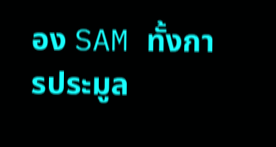อง SAM ทั้งการประมูล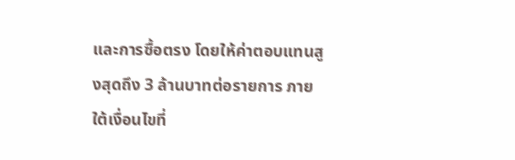และการซื้อตรง โดยให้ค่าตอบแทนสูงสุดถึง 3 ล้านบาทต่อรายการ ภายใต้เงื่อนไขที่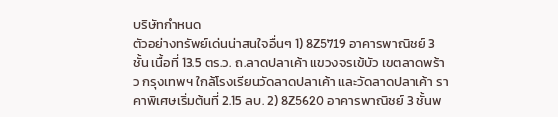บริษัทกำหนด
ตัวอย่างทรัพย์เด่นน่าสนใจอื่นๆ 1) 8Z5719 อาคารพาณิชย์ 3 ชั้น เนื้อที่ 13.5 ตร.ว. ถ.ลาดปลาเค้า แขวงจรเข้บัว เขตลาดพร้าว กรุงเทพฯ ใกล้โรงเรียนวัดลาดปลาเค้า และวัดลาดปลาเค้า ราคาพิเศษเริ่มต้นที่ 2.15 ลบ. 2) 8Z5620 อาคารพาณิชย์ 3 ชั้นพ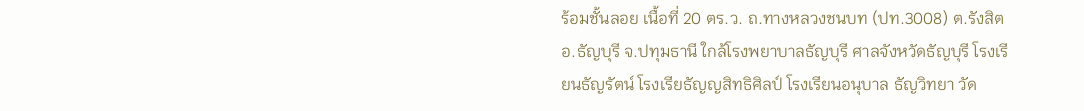ร้อมชั้นลอย เนื้อที่ 20 ตร.ว. ถ.ทางหลวงชนบท (ปท.3008) ต.รังสิต อ.ธัญบุรี จ.ปทุมธานี ใกล้โรงพยาบาลธัญบุรี ศาลจังหวัดธัญบุรี โรงเรียนธัญรัตน์ โรงเรียธัญญสิทธิศิลป์ โรงเรียนอนุบาล ธัญวิทยา วัด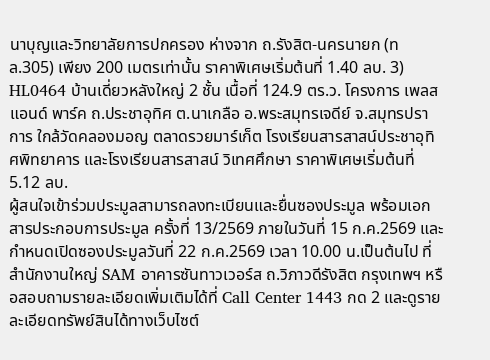นาบุญและวิทยาลัยการปกครอง ห่างจาก ถ.รังสิต-นครนายก (ทล.305) เพียง 200 เมตรเท่านั้น ราคาพิเศษเริ่มต้นที่ 1.40 ลบ. 3) HL0464 บ้านเดี่ยวหลังใหญ่ 2 ชั้น เนื้อที่ 124.9 ตร.ว. โครงการ เพลส แอนด์ พาร์ค ถ.ประชาอุทิศ ต.นาเกลือ อ.พระสมุทรเจดีย์ จ.สมุทรปราการ ใกล้วัดคลองมอญ ตลาดรวยมาร์เก็ต โรงเรียนสารสาสน์ประชาอุทิศพิทยาคาร และโรงเรียนสารสาสน์ วิเทศศึกษา ราคาพิเศษเริ่มต้นที่ 5.12 ลบ.
ผู้สนใจเข้าร่วมประมูลสามารถลงทะเบียนและยื่นซองประมูล พร้อมเอกสารประกอบการประมูล ครั้งที่ 13/2569 ภายในวันที่ 15 ก.ค.2569 และกำหนดเปิดซองประมูลวันที่ 22 ก.ค.2569 เวลา 10.00 น.เป็นต้นไป ที่สำนักงานใหญ่ SAM อาคารซันทาวเวอร์ส ถ.วิภาวดีรังสิต กรุงเทพฯ หรือสอบถามรายละเอียดเพิ่มเติมได้ที่ Call Center 1443 กด 2 และดูรายละเอียดทรัพย์สินได้ทางเว็บไซต์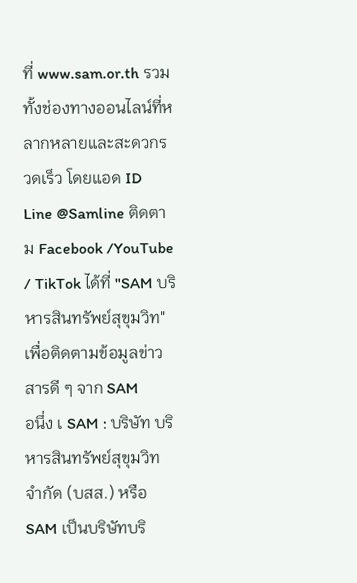ที่ www.sam.or.th รวมทั้งช่องทางออนไลน์ที่หลากหลายและสะดวกรวดเร็ว โดยแอด ID Line @Samline ติดตาม Facebook /YouTube / TikTok ได้ที่ "SAM บริหารสินทรัพย์สุขุมวิท" เพื่อติดตามข้อมูลข่าวสารดี ๆ จาก SAM
อนึ่ง เ SAM : บริษัท บริหารสินทรัพย์สุขุมวิท จำกัด (บสส.) หรือ SAM เป็นบริษัทบริ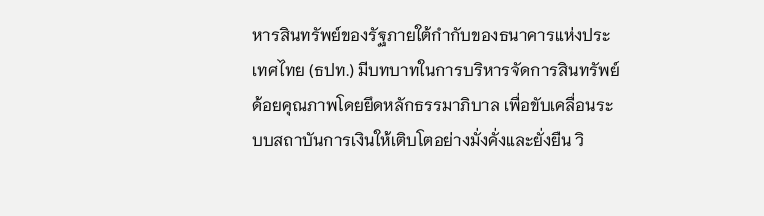หารสินทรัพย์ของรัฐภายใต้กำกับของธนาคารแห่งประเทศไทย (ธปท.) มีบทบาทในการบริหารจัดการสินทรัพย์ด้อยคุณภาพโดยยึดหลักธรรมาภิบาล เพื่อขับเคลื่อนระบบสถาบันการเงินให้เติบโตอย่างมั่งคั่งและยั่งยืน วิ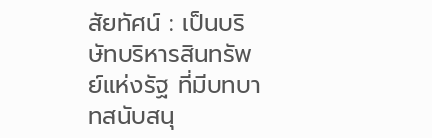สัยทัศน์ : เป็นบริษัทบริหารสินทรัพย์แห่งรัฐ ที่มีบทบาทสนับสนุ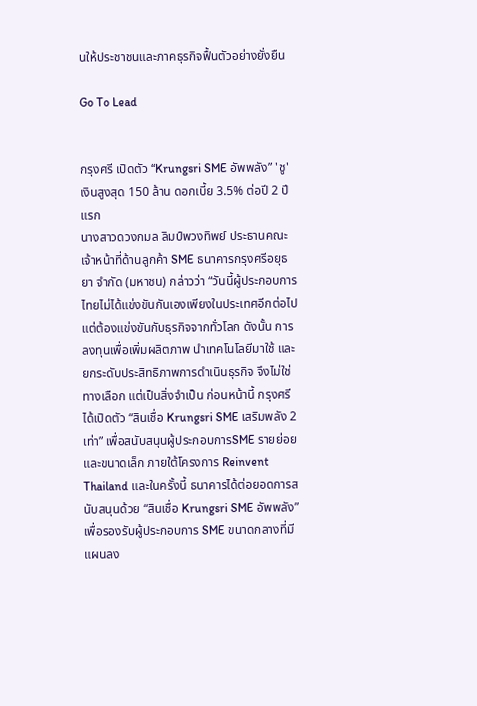นให้ประชาชนและภาคธุรกิจฟื้นตัวอย่างยั่งยืน

Go To Lead


กรุงศรี เปิดตัว “Krungsri SME อัพพลัง” 'ชู'เงินสูงสุด 150 ล้าน ดอกเบี้ย 3.5% ต่อปี 2 ปีแรก
นางสาวดวงกมล ลิมป์พวงทิพย์ ประธานคณะเจ้าหน้าที่ด้านลูกค้า SME ธนาคารกรุงศรีอยุธยา จำกัด (มหาชน) กล่าวว่า “วันนี้ผู้ประกอบการไทยไม่ได้แข่งขันกันเองเพียงในประเทศอีกต่อไป แต่ต้องแข่งขันกับธุรกิจจากทั่วโลก ดังนั้น การลงทุนเพื่อเพิ่มผลิตภาพ นำเทคโนโลยีมาใช้ และยกระดับประสิทธิภาพการดำเนินธุรกิจ จึงไม่ใช่ทางเลือก แต่เป็นสิ่งจำเป็น ก่อนหน้านี้ กรุงศรีได้เปิดตัว “สินเชื่อ Krungsri SME เสริมพลัง 2 เท่า” เพื่อสนับสนุนผู้ประกอบการSME รายย่อยและขนาดเล็ก ภายใต้โครงการ Reinvent Thailand และในครั้งนี้ ธนาคารได้ต่อยอดการสนับสนุนด้วย “สินเชื่อ Krungsri SME อัพพลัง” เพื่อรองรับผู้ประกอบการ SME ขนาดกลางที่มีแผนลง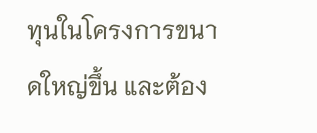ทุนในโครงการขนาดใหญ่ขึ้น และต้อง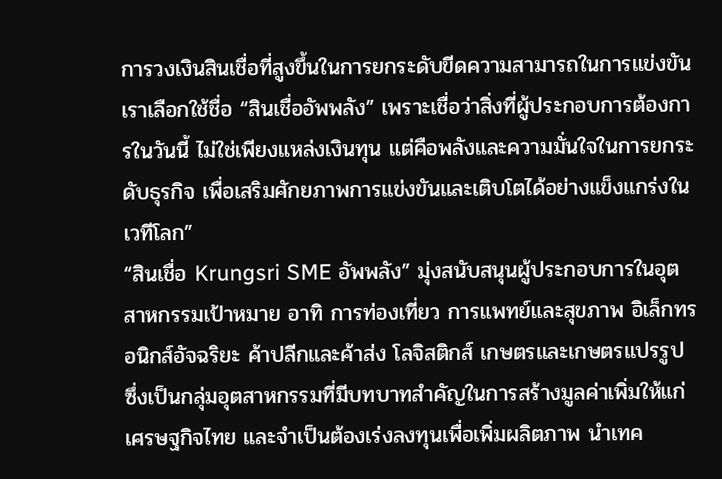การวงเงินสินเชื่อที่สูงขึ้นในการยกระดับขีดความสามารถในการแข่งขัน เราเลือกใช้ชื่อ “สินเชื่ออัพพลัง” เพราะเชื่อว่าสิ่งที่ผู้ประกอบการต้องการในวันนี้ ไม่ใช่เพียงแหล่งเงินทุน แต่คือพลังและความมั่นใจในการยกระดับธุรกิจ เพื่อเสริมศักยภาพการแข่งขันและเติบโตได้อย่างแข็งแกร่งในเวทีโลก”
“สินเชื่อ Krungsri SME อัพพลัง” มุ่งสนับสนุนผู้ประกอบการในอุตสาหกรรมเป้าหมาย อาทิ การท่องเที่ยว การแพทย์และสุขภาพ อิเล็กทรอนิกส์อัจฉริยะ ค้าปลีกและค้าส่ง โลจิสติกส์ เกษตรและเกษตรแปรรูป ซึ่งเป็นกลุ่มอุตสาหกรรมที่มีบทบาทสำคัญในการสร้างมูลค่าเพิ่มให้แก่เศรษฐกิจไทย และจำเป็นต้องเร่งลงทุนเพื่อเพิ่มผลิตภาพ นำเทค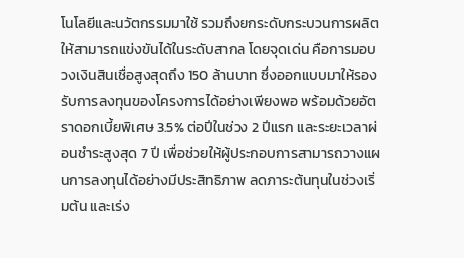โนโลยีและนวัตกรรมมาใช้ รวมถึงยกระดับกระบวนการผลิตให้สามารถแข่งขันได้ในระดับสากล โดยจุดเด่น คือการมอบวงเงินสินเชื่อสูงสุดถึง 150 ล้านบาท ซึ่งออกแบบมาให้รองรับการลงทุนของโครงการได้อย่างเพียงพอ พร้อมด้วยอัตราดอกเบี้ยพิเศษ 3.5% ต่อปีในช่วง 2 ปีแรก และระยะเวลาผ่อนชำระสูงสุด 7 ปี เพื่อช่วยให้ผู้ประกอบการสามารถวางแผนการลงทุนได้อย่างมีประสิทธิภาพ ลดภาระต้นทุนในช่วงเริ่มต้น และเร่ง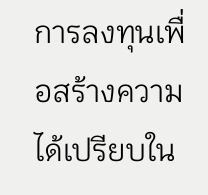การลงทุนเพื่อสร้างความได้เปรียบใน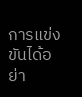การแข่งขันได้อย่า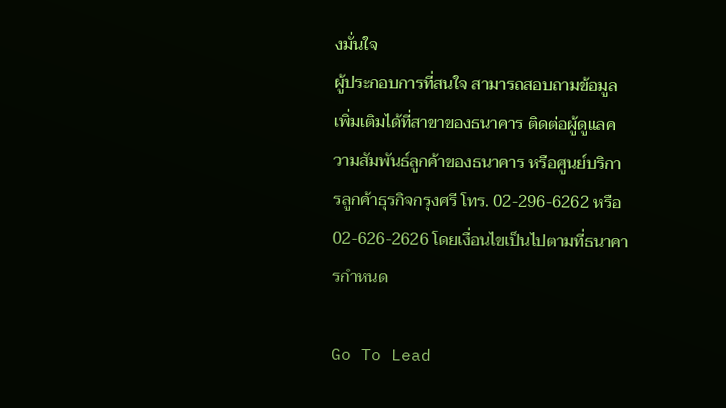งมั่นใจ
ผู้ประกอบการที่สนใจ สามารถสอบถามข้อมูลเพิ่มเติมได้ที่สาขาของธนาคาร ติดต่อผู้ดูแลความสัมพันธ์ลูกค้าของธนาคาร หรือศูนย์บริการลูกค้าธุรกิจกรุงศรี โทร. 02-296-6262 หรือ 02-626-2626 โดยเงื่อนไขเป็นไปตามที่ธนาคารกำหนด

Go To Lead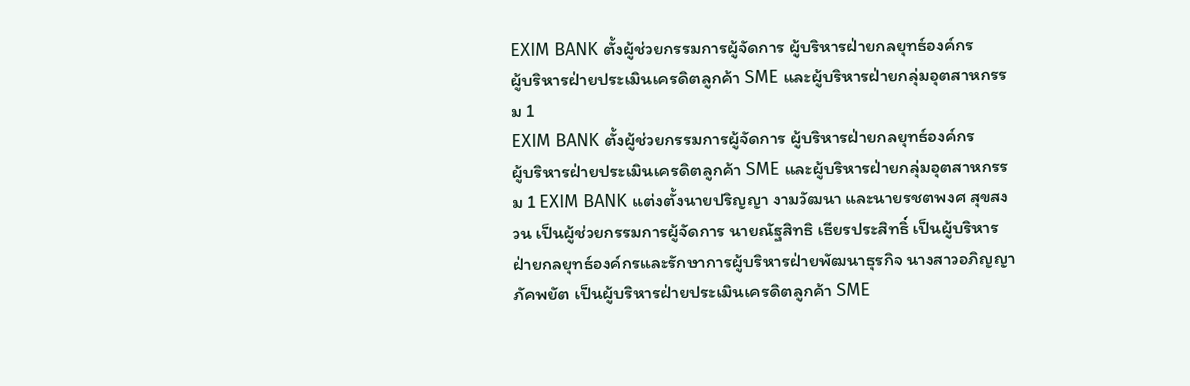EXIM BANK ตั้งผู้ช่วยกรรมการผู้จัดการ ผู้บริหารฝ่ายกลยุทธ์องค์กร
ผู้บริหารฝ่ายประเมินเครดิตลูกค้า SME และผู้บริหารฝ่ายกลุ่มอุตสาหกรรม 1
EXIM BANK ตั้งผู้ช่วยกรรมการผู้จัดการ ผู้บริหารฝ่ายกลยุทธ์องค์กร
ผู้บริหารฝ่ายประเมินเครดิตลูกค้า SME และผู้บริหารฝ่ายกลุ่มอุตสาหกรรม 1 EXIM BANK แต่งตั้งนายปริญญา งามวัฒนา และนายรชตพงศ สุขสงวน เป็นผู้ช่วยกรรมการผู้จัดการ นายณัฐสิทธิ เธียรประสิทธิ์ เป็นผู้บริหารฝ่ายกลยุทธ์องค์กรและรักษาการผู้บริหารฝ่ายพัฒนาธุรกิจ นางสาวอภิญญา ภัคพยัต เป็นผู้บริหารฝ่ายประเมินเครดิตลูกค้า SME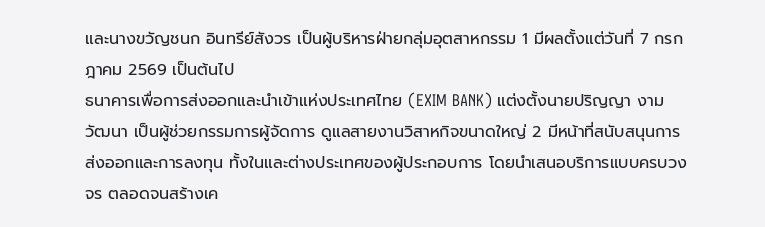และนางขวัญชนก อินทรีย์สังวร เป็นผู้บริหารฝ่ายกลุ่มอุตสาหกรรม 1 มีผลตั้งแต่วันที่ 7 กรกฎาคม 2569 เป็นต้นไป
ธนาคารเพื่อการส่งออกและนำเข้าแห่งประเทศไทย (EXIM BANK) แต่งตั้งนายปริญญา งามวัฒนา เป็นผู้ช่วยกรรมการผู้จัดการ ดูแลสายงานวิสาหกิจขนาดใหญ่ 2 มีหน้าที่สนับสนุนการส่งออกและการลงทุน ทั้งในและต่างประเทศของผู้ประกอบการ โดยนำเสนอบริการแบบครบวงจร ตลอดจนสร้างเค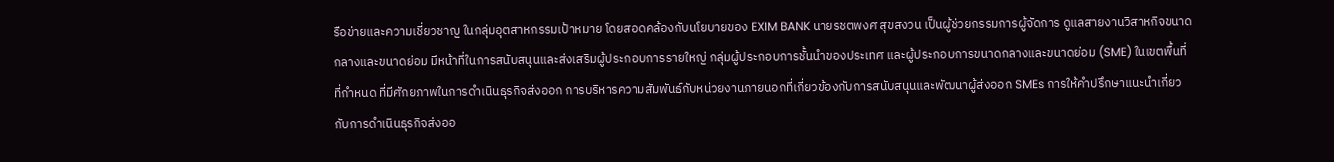รือข่ายและความเชี่ยวชาญ ในกลุ่มอุตสาหกรรมเป้าหมาย โดยสอดคล้องกับนโยบายของ EXIM BANK นายรชตพงศ สุขสงวน เป็นผู้ช่วยกรรมการผู้จัดการ ดูแลสายงานวิสาหกิจขนาดกลางและขนาดย่อม มีหน้าที่ในการสนับสนุนและส่งเสริมผู้ประกอบการรายใหญ่ กลุ่มผู้ประกอบการชั้นนำของประเทศ และผู้ประกอบการขนาดกลางและขนาดย่อม (SME) ในเขตพื้นที่ที่กำหนด ที่มีศักยภาพในการดำเนินธุรกิจส่งออก การบริหารความสัมพันธ์กับหน่วยงานภายนอกที่เกี่ยวข้องกับการสนับสนุนและพัฒนาผู้ส่งออก SMEs การให้คำปรึกษาแนะนำเกี่ยวกับการดำเนินธุรกิจส่งออ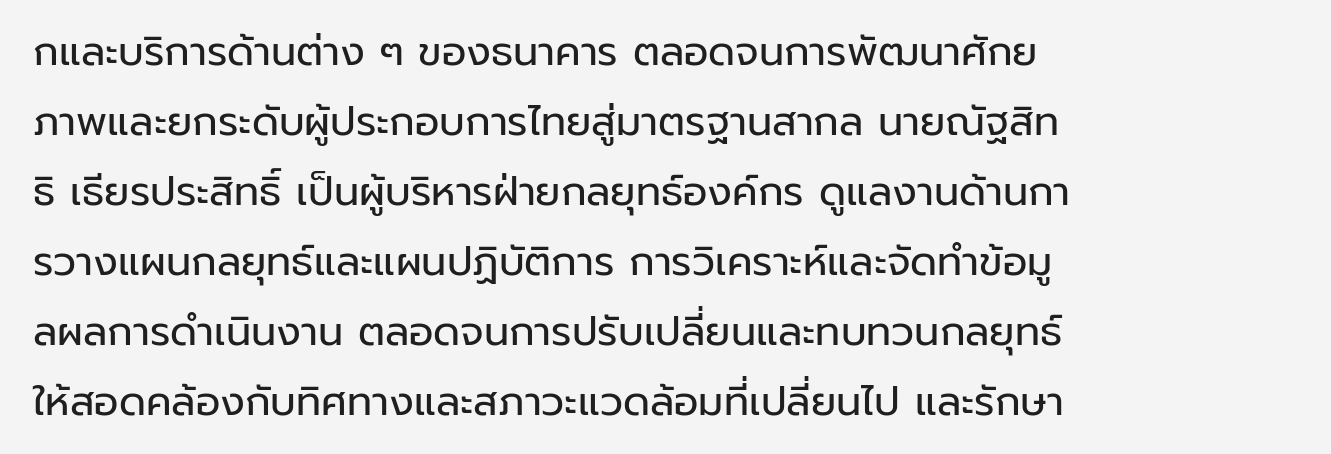กและบริการด้านต่าง ๆ ของธนาคาร ตลอดจนการพัฒนาศักยภาพและยกระดับผู้ประกอบการไทยสู่มาตรฐานสากล นายณัฐสิทธิ เธียรประสิทธิ์ เป็นผู้บริหารฝ่ายกลยุทธ์องค์กร ดูแลงานด้านการวางแผนกลยุทธ์และแผนปฏิบัติการ การวิเคราะห์และจัดทำข้อมูลผลการดำเนินงาน ตลอดจนการปรับเปลี่ยนและทบทวนกลยุทธ์ให้สอดคล้องกับทิศทางและสภาวะแวดล้อมที่เปลี่ยนไป และรักษา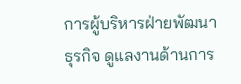การผู้บริหารฝ่ายพัฒนาธุรกิจ ดูแลงานด้านการ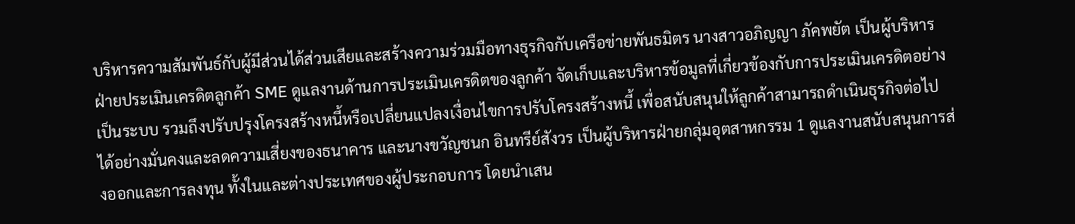บริหารความสัมพันธ์กับผู้มีส่วนได้ส่วนเสียและสร้างความร่วมมือทางธุรกิจกับเครือข่ายพันธมิตร นางสาวอภิญญา ภัคพยัต เป็นผู้บริหารฝ่ายประเมินเครดิตลูกค้า SME ดูแลงานด้านการประเมินเครดิตของลูกค้า จัดเก็บและบริหารข้อมูลที่เกี่ยวข้องกับการประเมินเครดิตอย่างเป็นระบบ รวมถึงปรับปรุงโครงสร้างหนี้หรือเปลี่ยนแปลงเงื่อนไขการปรับโครงสร้างหนี้ เพื่อสนับสนุนให้ลูกค้าสามารถดำเนินธุรกิจต่อไปได้อย่างมั่นคงและลดความเสี่ยงของธนาคาร และนางขวัญชนก อินทรีย์สังวร เป็นผู้บริหารฝ่ายกลุ่มอุตสาหกรรม 1 ดูแลงานสนับสนุนการส่งออกและการลงทุน ทั้งในและต่างประเทศของผู้ประกอบการ โดยนำเสน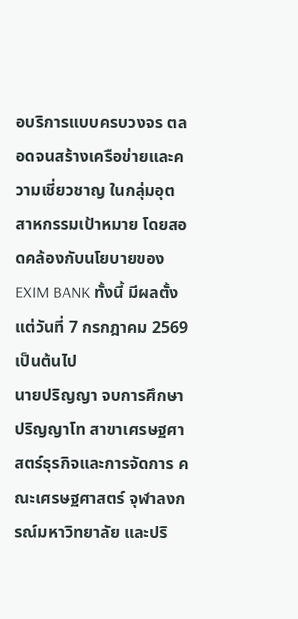อบริการแบบครบวงจร ตลอดจนสร้างเครือข่ายและความเชี่ยวชาญ ในกลุ่มอุตสาหกรรมเป้าหมาย โดยสอดคล้องกับนโยบายของ EXIM BANK ทั้งนี้ มีผลตั้งแต่วันที่ 7 กรกฎาคม 2569 เป็นต้นไป
นายปริญญา จบการศึกษาปริญญาโท สาขาเศรษฐศาสตร์ธุรกิจและการจัดการ คณะเศรษฐศาสตร์ จุฬาลงกรณ์มหาวิทยาลัย และปริ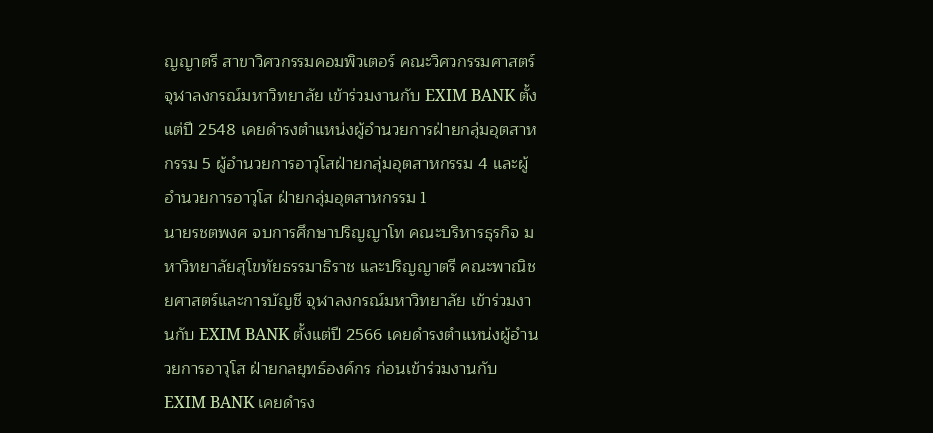ญญาตรี สาขาวิศวกรรมคอมพิวเตอร์ คณะวิศวกรรมศาสตร์ จุฬาลงกรณ์มหาวิทยาลัย เข้าร่วมงานกับ EXIM BANK ตั้งแต่ปี 2548 เคยดำรงตำแหน่งผู้อำนวยการฝ่ายกลุ่มอุตสาหกรรม 5 ผู้อำนวยการอาวุโสฝ่ายกลุ่มอุตสาหกรรม 4 และผู้อำนวยการอาวุโส ฝ่ายกลุ่มอุตสาหกรรม 1
นายรชตพงศ จบการศึกษาปริญญาโท คณะบริหารธุรกิจ มหาวิทยาลัยสุโขทัยธรรมาธิราช และปริญญาตรี คณะพาณิชยศาสตร์และการบัญชี จุฬาลงกรณ์มหาวิทยาลัย เข้าร่วมงานกับ EXIM BANK ตั้งแต่ปี 2566 เคยดำรงตำแหน่งผู้อำนวยการอาวุโส ฝ่ายกลยุทธ์องค์กร ก่อนเข้าร่วมงานกับ EXIM BANK เคยดำรง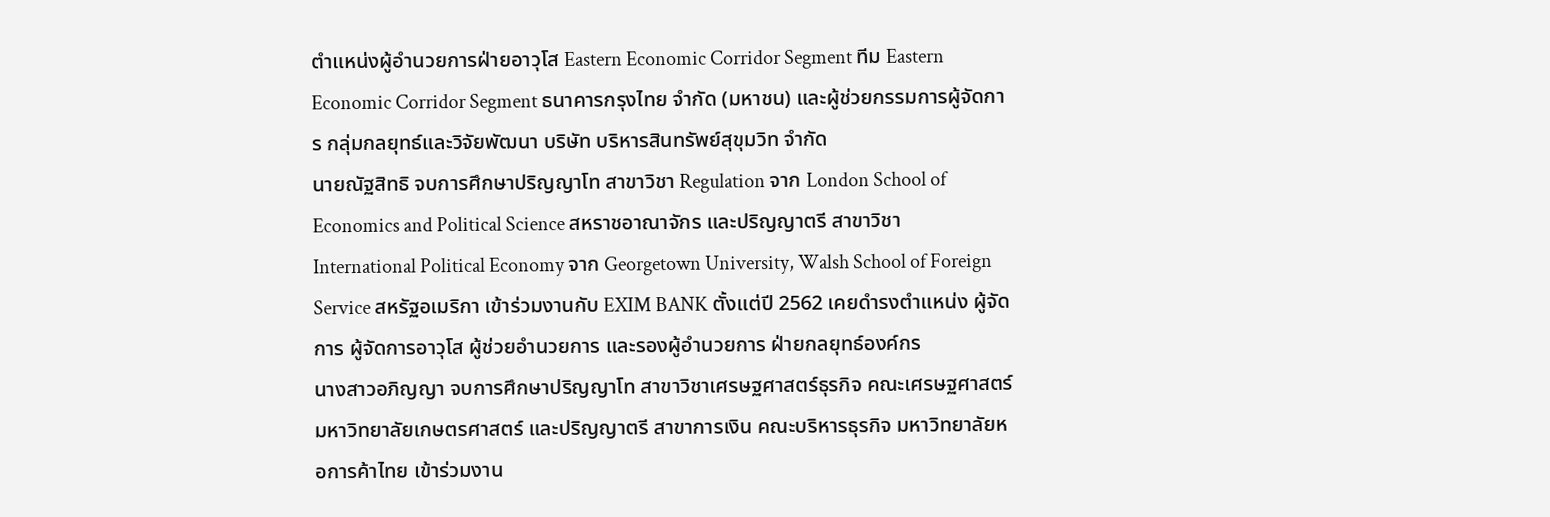ตำแหน่งผู้อำนวยการฝ่ายอาวุโส Eastern Economic Corridor Segment ทีม Eastern Economic Corridor Segment ธนาคารกรุงไทย จำกัด (มหาชน) และผู้ช่วยกรรมการผู้จัดการ กลุ่มกลยุทธ์และวิจัยพัฒนา บริษัท บริหารสินทรัพย์สุขุมวิท จำกัด
นายณัฐสิทธิ จบการศึกษาปริญญาโท สาขาวิชา Regulation จาก London School of Economics and Political Science สหราชอาณาจักร และปริญญาตรี สาขาวิชา International Political Economy จาก Georgetown University, Walsh School of Foreign Service สหรัฐอเมริกา เข้าร่วมงานกับ EXIM BANK ตั้งแต่ปี 2562 เคยดำรงตำแหน่ง ผู้จัดการ ผู้จัดการอาวุโส ผู้ช่วยอำนวยการ และรองผู้อำนวยการ ฝ่ายกลยุทธ์องค์กร
นางสาวอภิญญา จบการศึกษาปริญญาโท สาขาวิชาเศรษฐศาสตร์ธุรกิจ คณะเศรษฐศาสตร์ มหาวิทยาลัยเกษตรศาสตร์ และปริญญาตรี สาขาการเงิน คณะบริหารธุรกิจ มหาวิทยาลัยหอการค้าไทย เข้าร่วมงาน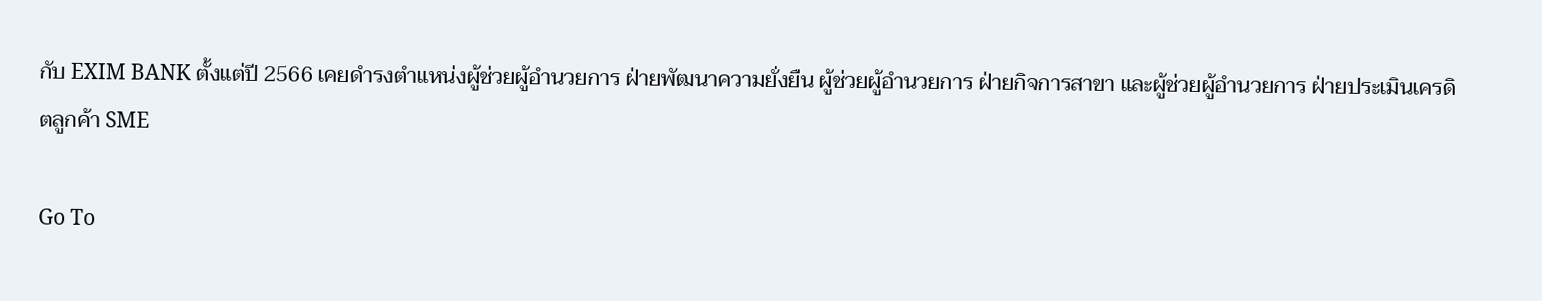กับ EXIM BANK ตั้งแต่ปี 2566 เคยดำรงตำแหน่งผู้ช่วยผู้อำนวยการ ฝ่ายพัฒนาความยั่งยืน ผู้ช่วยผู้อำนวยการ ฝ่ายกิจการสาขา และผู้ช่วยผู้อำนวยการ ฝ่ายประเมินเครดิตลูกค้า SME

Go To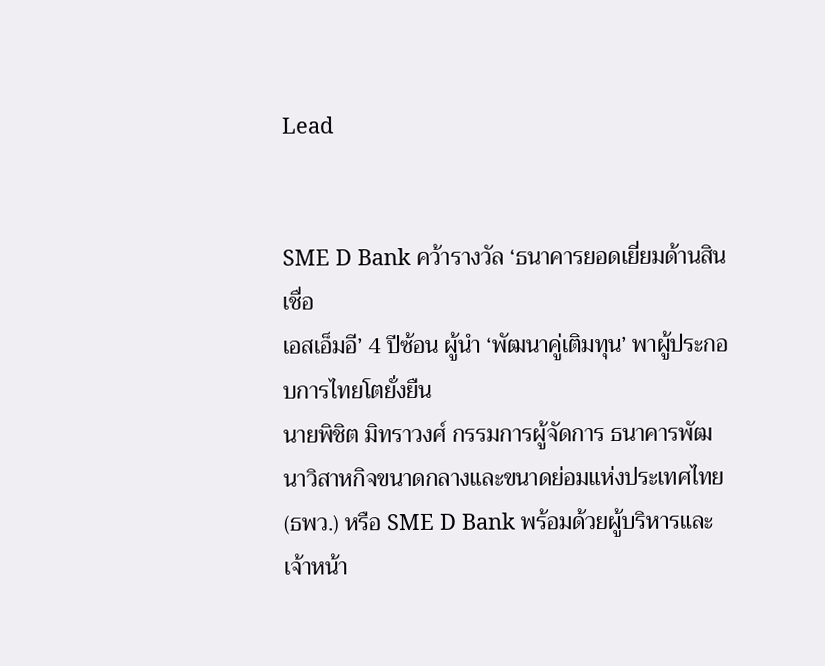Lead


SME D Bank คว้ารางวัล ‘ธนาคารยอดเยี่ยมด้านสินเชื่อ
เอสเอ็มอี’ 4 ปีซ้อน ผู้นำ ‘พัฒนาคู่เติมทุน’ พาผู้ประกอบการไทยโตยั่งยืน
นายพิชิต มิทราวงศ์ กรรมการผู้จัดการ ธนาคารพัฒนาวิสาหกิจขนาดกลางและขนาดย่อมแห่งประเทศไทย (ธพว.) หรือ SME D Bank พร้อมด้วยผู้บริหารและเจ้าหน้า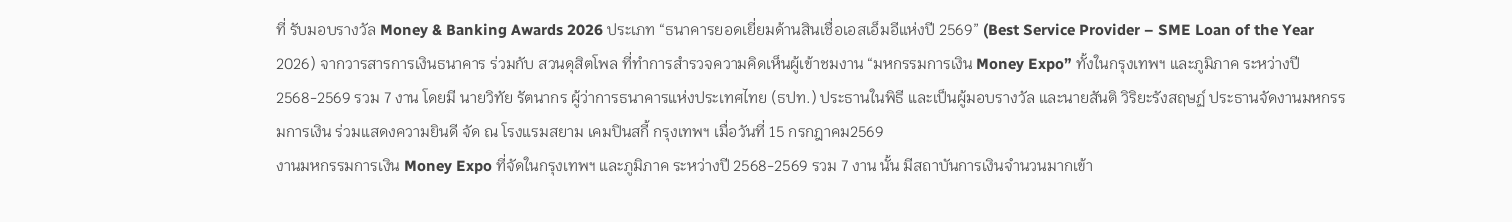ที่ รับมอบรางวัล Money & Banking Awards 2026 ประเภท “ธนาคารยอดเยี่ยมด้านสินเชื่อเอสเอ็มอีแห่งปี 2569” (Best Service Provider – SME Loan of the Year 2026) จากวารสารการเงินธนาคาร ร่วมกับ สวนดุสิตโพล ที่ทำการสำรวจความคิดเห็นผู้เข้าชมงาน “มหกรรมการเงิน Money Expo” ทั้งในกรุงเทพฯ และภูมิภาค ระหว่างปี 2568-2569 รวม 7 งาน โดยมี นายวิทัย รัตนากร ผู้ว่าการธนาคารแห่งประเทศไทย (ธปท.) ประธานในพิธี และเป็นผู้มอบรางวัล และนายสันติ วิริยะรังสฤษฏ์ ประธานจัดงานมหกรรมการเงิน ร่วมแสดงความยินดี จัด ณ โรงแรมสยาม เคมปินสกี้ กรุงเทพฯ เมื่อวันที่ 15 กรกฎาคม2569
งานมหกรรมการเงิน Money Expo ที่จัดในกรุงเทพฯ และภูมิภาค ระหว่างปี 2568-2569 รวม 7 งาน นั้น มีสถาบันการเงินจำนวนมากเข้า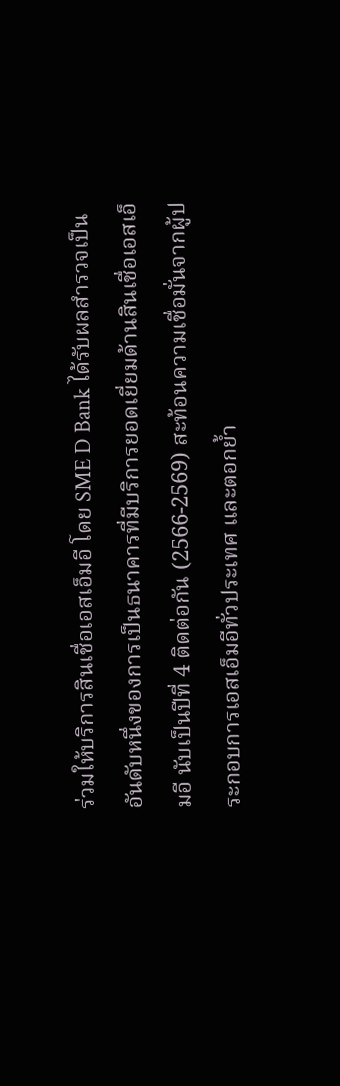ร่วมให้บริการสินเชื่อเอสเอ็มอี โดย SME D Bank ได้รับผลสำรวจเป็นอันดับหนึ่งของการเป็นธนาคารที่มีบริการยอดเยี่ยมด้านสินเชื่อเอสเอ็มอี นับเป็นปีที่ 4 ติดต่อกัน (2566-2569) สะท้อนความเชื่อมั่นจากผู้ประกอบการเอสเอ็มอีทั่วประเทศ และตอกย้ำ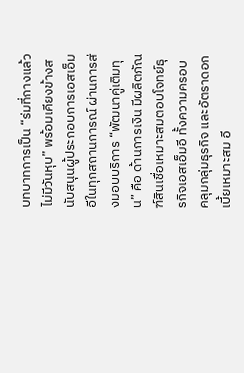บทบาทการเป็น “ร่มที่กางแล้ว ไม่มีวันหุบ” พร้อมเคียงข้างสนับสนุนผู้ประกอบการเอสเอ็มอีในทุกสถานการณ์ ผ่านการส่งมอบบริการ “พัฒนาคู่เติมทุน” คือ ด้านการเงิน มีผลิตภัณฑ์สินเชื่อเหมาะสมตอบโจทย์ธุรกิจเอสเอ็มอี ทั้งความครอบคลุมกลุ่มธุรกิจ และอัตราดอกเบี้ยเหมาะสม อี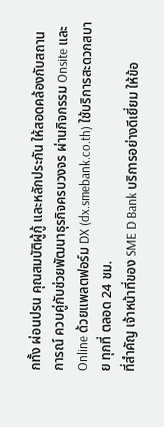กทั้ง ผ่อนปรน คุณสมบัติผู้กู้ และหลักประกัน ให้สอดคล้องกับสถานการณ์ ควบคู่กับช่วยพัฒนาธุรกิจครบวงจร ผ่านกิจกรรม Onsite และ Online ด้วยแพลตฟอร์ม DX (dx.smebank.co.th) ใช้บริการสะดวกสบาย ทุกที่ ตลอด 24 ชม.
ที่สำคัญ เจ้าหน้าที่ของ SME D Bank บริการอย่างดีเยี่ยม ให้ข้อ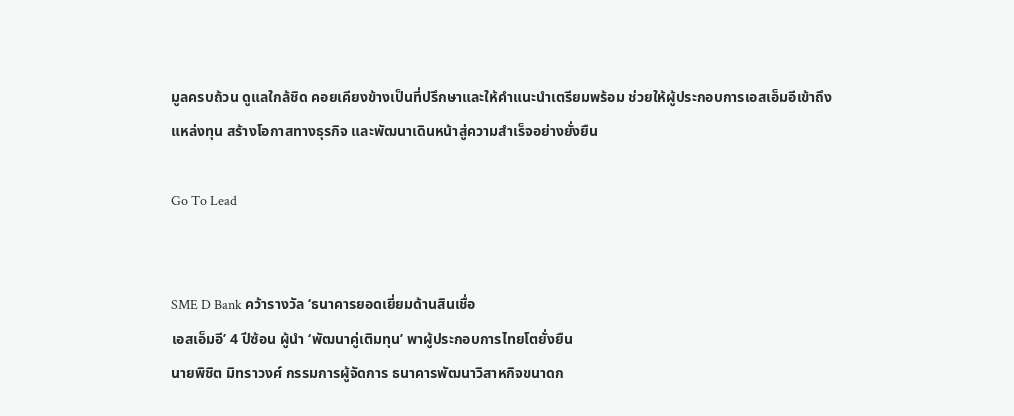มูลครบถ้วน ดูแลใกล้ชิด คอยเคียงข้างเป็นที่ปรึกษาและให้คำแนะนำเตรียมพร้อม ช่วยให้ผู้ประกอบการเอสเอ็มอีเข้าถึงแหล่งทุน สร้างโอกาสทางธุรกิจ และพัฒนาเดินหน้าสู่ความสำเร็จอย่างยั่งยืน

Go To Lead


SME D Bank คว้ารางวัล ‘ธนาคารยอดเยี่ยมด้านสินเชื่อ
เอสเอ็มอี’ 4 ปีซ้อน ผู้นำ ‘พัฒนาคู่เติมทุน’ พาผู้ประกอบการไทยโตยั่งยืน
นายพิชิต มิทราวงศ์ กรรมการผู้จัดการ ธนาคารพัฒนาวิสาหกิจขนาดก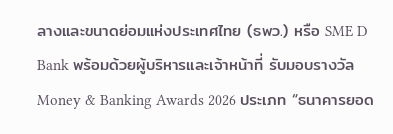ลางและขนาดย่อมแห่งประเทศไทย (ธพว.) หรือ SME D Bank พร้อมด้วยผู้บริหารและเจ้าหน้าที่ รับมอบรางวัล Money & Banking Awards 2026 ประเภท “ธนาคารยอด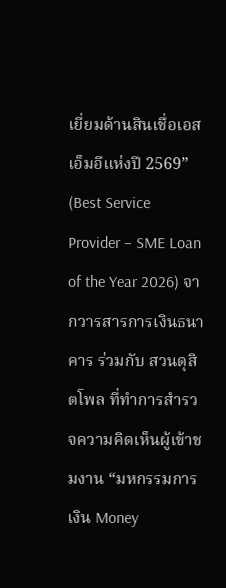เยี่ยมด้านสินเชื่อเอสเอ็มอีแห่งปี 2569” (Best Service Provider – SME Loan of the Year 2026) จากวารสารการเงินธนาคาร ร่วมกับ สวนดุสิตโพล ที่ทำการสำรวจความคิดเห็นผู้เข้าชมงาน “มหกรรมการเงิน Money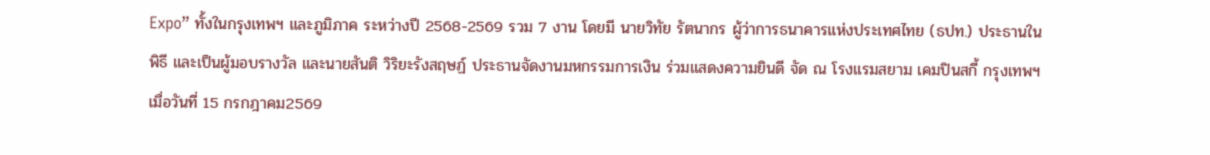Expo” ทั้งในกรุงเทพฯ และภูมิภาค ระหว่างปี 2568-2569 รวม 7 งาน โดยมี นายวิทัย รัตนากร ผู้ว่าการธนาคารแห่งประเทศไทย (ธปท.) ประธานในพิธี และเป็นผู้มอบรางวัล และนายสันติ วิริยะรังสฤษฏ์ ประธานจัดงานมหกรรมการเงิน ร่วมแสดงความยินดี จัด ณ โรงแรมสยาม เคมปินสกี้ กรุงเทพฯ เมื่อวันที่ 15 กรกฎาคม2569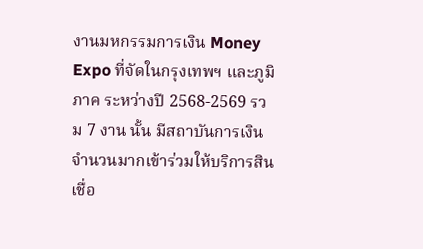งานมหกรรมการเงิน Money Expo ที่จัดในกรุงเทพฯ และภูมิภาค ระหว่างปี 2568-2569 รวม 7 งาน นั้น มีสถาบันการเงินจำนวนมากเข้าร่วมให้บริการสินเชื่อ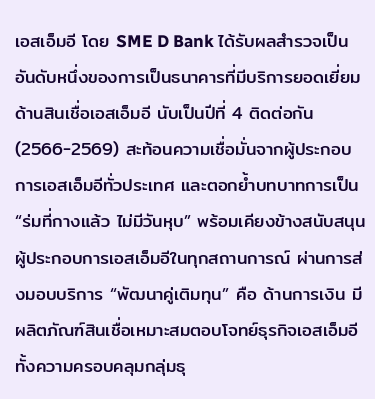เอสเอ็มอี โดย SME D Bank ได้รับผลสำรวจเป็นอันดับหนึ่งของการเป็นธนาคารที่มีบริการยอดเยี่ยมด้านสินเชื่อเอสเอ็มอี นับเป็นปีที่ 4 ติดต่อกัน (2566-2569) สะท้อนความเชื่อมั่นจากผู้ประกอบการเอสเอ็มอีทั่วประเทศ และตอกย้ำบทบาทการเป็น “ร่มที่กางแล้ว ไม่มีวันหุบ” พร้อมเคียงข้างสนับสนุนผู้ประกอบการเอสเอ็มอีในทุกสถานการณ์ ผ่านการส่งมอบบริการ “พัฒนาคู่เติมทุน” คือ ด้านการเงิน มีผลิตภัณฑ์สินเชื่อเหมาะสมตอบโจทย์ธุรกิจเอสเอ็มอี ทั้งความครอบคลุมกลุ่มธุ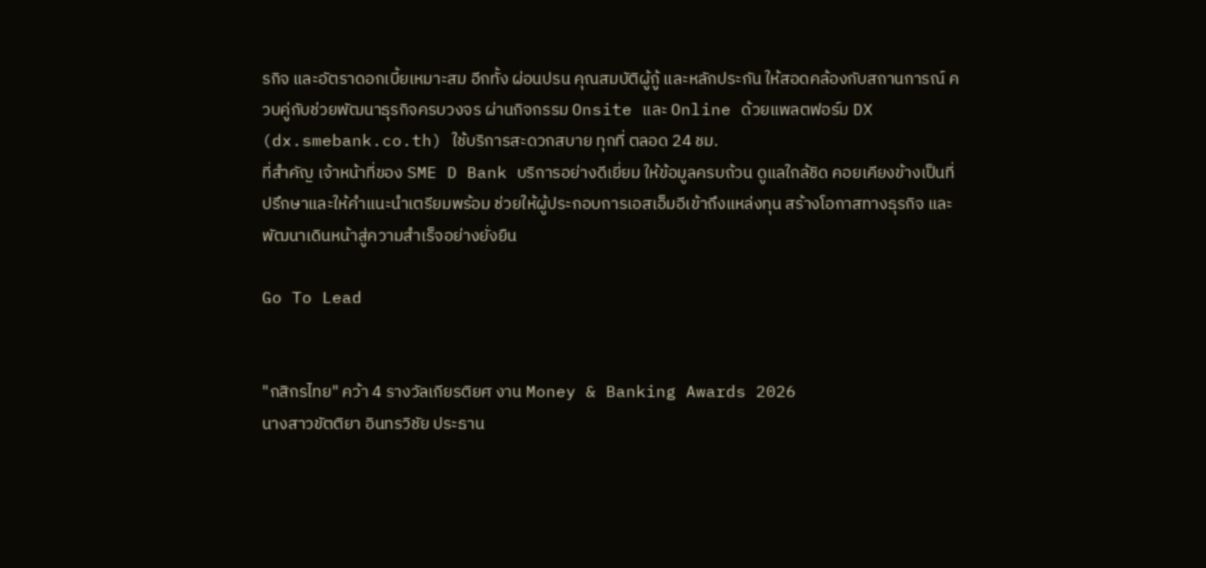รกิจ และอัตราดอกเบี้ยเหมาะสม อีกทั้ง ผ่อนปรน คุณสมบัติผู้กู้ และหลักประกัน ให้สอดคล้องกับสถานการณ์ ควบคู่กับช่วยพัฒนาธุรกิจครบวงจร ผ่านกิจกรรม Onsite และ Online ด้วยแพลตฟอร์ม DX (dx.smebank.co.th) ใช้บริการสะดวกสบาย ทุกที่ ตลอด 24 ชม.
ที่สำคัญ เจ้าหน้าที่ของ SME D Bank บริการอย่างดีเยี่ยม ให้ข้อมูลครบถ้วน ดูแลใกล้ชิด คอยเคียงข้างเป็นที่ปรึกษาและให้คำแนะนำเตรียมพร้อม ช่วยให้ผู้ประกอบการเอสเอ็มอีเข้าถึงแหล่งทุน สร้างโอกาสทางธุรกิจ และพัฒนาเดินหน้าสู่ความสำเร็จอย่างยั่งยืน

Go To Lead


"กสิกรไทย" คว้า 4 รางวัลเกียรติยศ งาน Money & Banking Awards 2026
นางสาวขัตติยา อินทรวิชัย ประธาน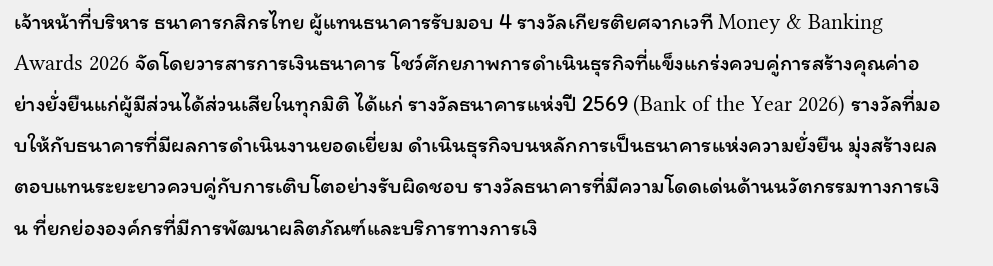เจ้าหน้าที่บริหาร ธนาคารกสิกรไทย ผู้แทนธนาคารรับมอบ 4 รางวัลเกียรติยศจากเวที Money & Banking Awards 2026 จัดโดยวารสารการเงินธนาคาร โชว์ศักยภาพการดำเนินธุรกิจที่แข็งแกร่งควบคู่การสร้างคุณค่าอย่างยั่งยืนแก่ผู้มีส่วนได้ส่วนเสียในทุกมิติ ได้แก่ รางวัลธนาคารแห่งปี 2569 (Bank of the Year 2026) รางวัลที่มอบให้กับธนาคารที่มีผลการดำเนินงานยอดเยี่ยม ดำเนินธุรกิจบนหลักการเป็นธนาคารแห่งความยั่งยืน มุ่งสร้างผลตอบแทนระยะยาวควบคู่กับการเติบโตอย่างรับผิดชอบ รางวัลธนาคารที่มีความโดดเด่นด้านนวัตกรรมทางการเงิน ที่ยกย่ององค์กรที่มีการพัฒนาผลิตภัณฑ์และบริการทางการเงิ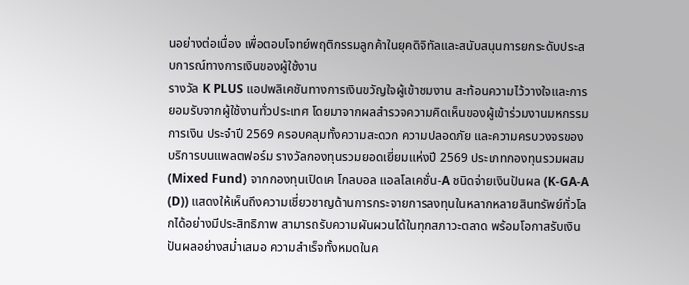นอย่างต่อเนื่อง เพื่อตอบโจทย์พฤติกรรมลูกค้าในยุคดิจิทัลและสนับสนุนการยกระดับประสบการณ์ทางการเงินของผู้ใช้งาน
รางวัล K PLUS แอปพลิเคชันทางการเงินขวัญใจผู้เข้าชมงาน สะท้อนความไว้วางใจและการยอมรับจากผู้ใช้งานทั่วประเทศ โดยมาจากผลสำรวจความคิดเห็นของผู้เข้าร่วมงานมหกรรมการเงิน ประจำปี 2569 ครอบคลุมทั้งความสะดวก ความปลอดภัย และความครบวงจรของบริการบนแพลตฟอร์ม รางวัลกองทุนรวมยอดเยี่ยมแห่งปี 2569 ประเภทกองทุนรวมผสม (Mixed Fund) จากกองทุนเปิดเค โกลบอล แอลโลเคชั่น-A ชนิดจ่ายเงินปันผล (K-GA-A (D)) แสดงให้เห็นถึงความเชี่ยวชาญด้านการกระจายการลงทุนในหลากหลายสินทรัพย์ทั่วโลกได้อย่างมีประสิทธิภาพ สามารถรับความผันผวนได้ในทุกสภาวะตลาด พร้อมโอกาสรับเงินปันผลอย่างสม่ำเสมอ ความสำเร็จทั้งหมดในค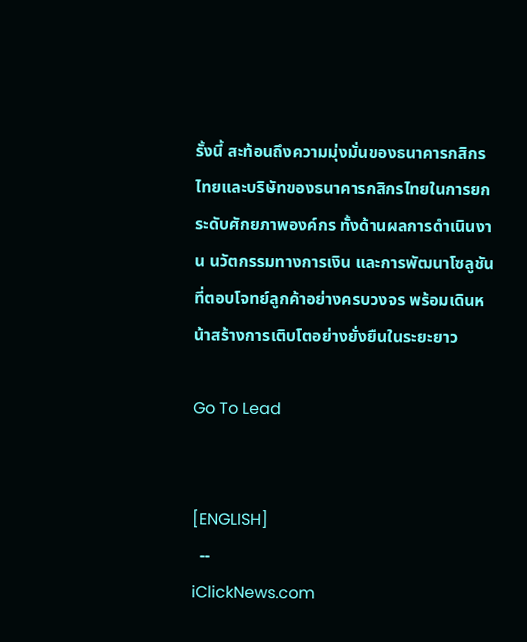รั้งนี้ สะท้อนถึงความมุ่งมั่นของธนาคารกสิกรไทยและบริษัทของธนาคารกสิกรไทยในการยกระดับศักยภาพองค์กร ทั้งด้านผลการดำเนินงาน นวัตกรรมทางการเงิน และการพัฒนาโซลูชันที่ตอบโจทย์ลูกค้าอย่างครบวงจร พร้อมเดินหน้าสร้างการเติบโตอย่างยั่งยืนในระยะยาว

Go To Lead


[ENGLISH]
  --
iClickNews.com